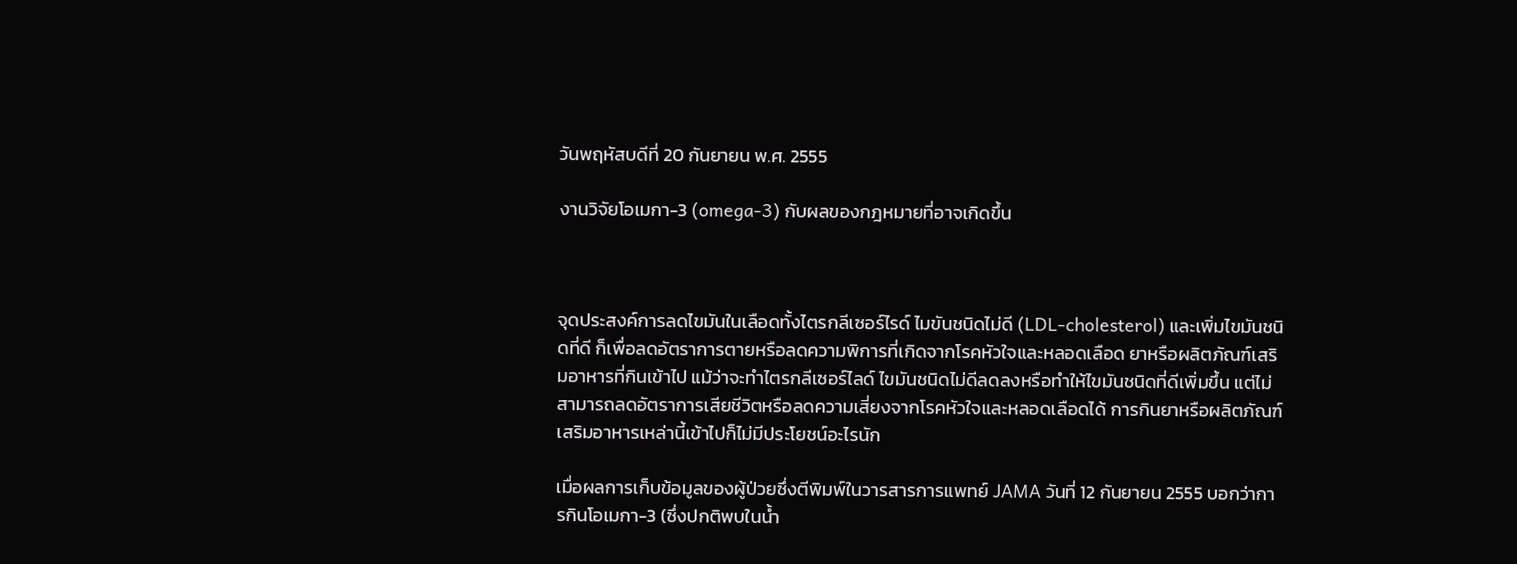วันพฤหัสบดีที่ 20 กันยายน พ.ศ. 2555

งานวิจัยโอเมกา-3 (omega-3) กับผลของกฎหมายที่อาจเกิดขึ้น



จุดประสงค์การลดไขมันในเลือดทั้งไตรกลีเซอร์ไรด์ ไมขันชนิดไม่ดี (LDL-cholesterol) และเพิ่มไขมันชนิดที่ดี ก็เพื่อลดอัตราการตายหรือลดความพิการที่เกิดจากโรคหัวใจและหลอดเลือด ยาหรือผลิตภัณฑ์เสริมอาหารที่กินเข้าไป แม้ว่าจะทำไตรกลีเซอร์ไลด์ ไขมันชนิดไม่ดีลดลงหรือทำให้ไขมันชนิดที่ดีเพิ่มขึ้น แต่ไม่สามารถลดอัตราการเสียชีวิตหรือลดความเสี่ยงจากโรคหัวใจและหลอดเลือดได้ การกินยาหรือผลิตภัณฑ์เสริมอาหารเหล่านี้เข้าไปก็ไม่มีประโยชน์อะไรนัก

เมื่อผลการเก็บข้อมูลของผู้ป่วยซึ่งตีพิมพ์ในวารสารการแพทย์ JAMA วันที่ 12 กันยายน 2555 บอกว่าการกินโอเมกา-3 (ซึ่งปกติพบในน้ำ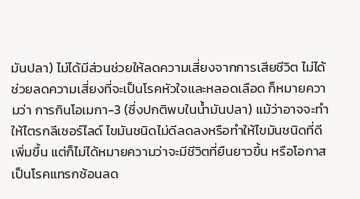มันปลา) ไม่ได้มีส่วนช่วยให้ลดความเสี่ยงจากการเสียชีวิต ไม่ได้ช่วยลดความเสี่ยงที่จะเป็นโรคหัวใจและหลอดเลือด ก็หมายความว่า การกินโอเมกา-3 (ซึ่งปกติพบในน้ำมันปลา) แม้ว่าอาจจะทำให้ไตรกลีเซอร์ไลด์ ไขมันชนิดไม่ดีลดลงหรือทำให้ไขมันชนิดที่ดีเพิ่มขึ้น แต่ก็ไม่ได้หมายความว่าจะมีชีวิตที่ยืนยาวขึ้น หรือโอกาสเป็นโรคแทรกซ้อนลด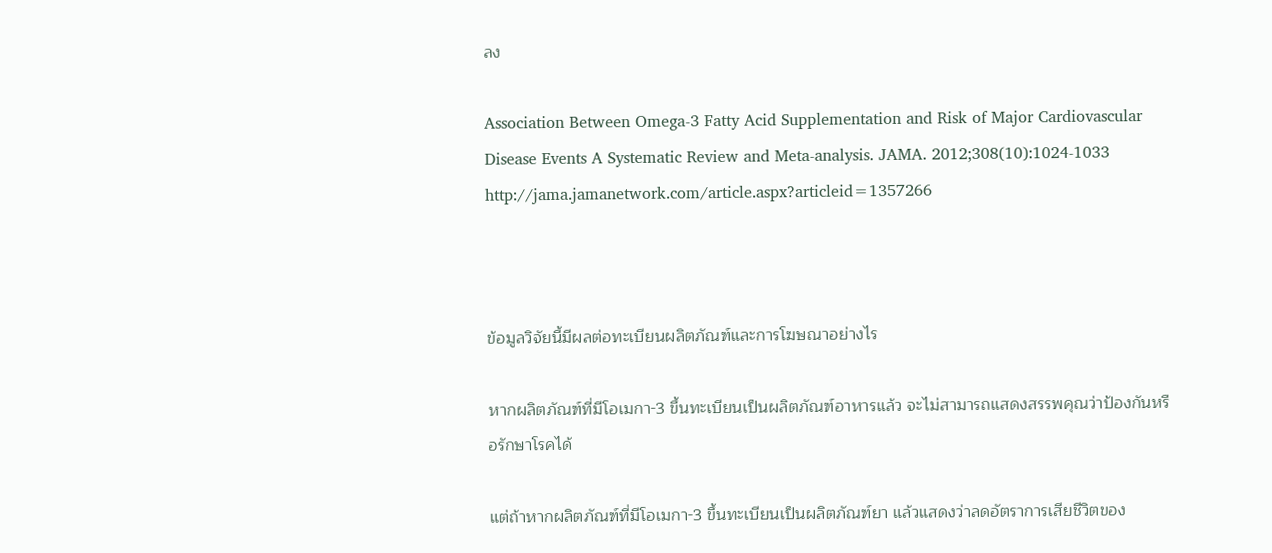ลง

Association Between Omega-3 Fatty Acid Supplementation and Risk of Major Cardiovascular Disease Events A Systematic Review and Meta-analysis. JAMA. 2012;308(10):1024-1033
http://jama.jamanetwork.com/article.aspx?articleid=1357266



ข้อมูลวิจัยนี้มีผลต่อทะเบียนผลิตภัณฑ์และการโฆษณาอย่างไร

หากผลิตภัณฑ์ที่มีโอเมกา-3 ขึ้นทะเบียนเป็นผลิตภัณฑ์อาหารแล้ว จะไม่สามารถแสดงสรรพคุณว่าป้องกันหรือรักษาโรคได้

แต่ถ้าหากผลิตภัณฑ์ที่มีโอเมกา-3 ขึ้นทะเบียนเป็นผลิตภัณฑ์ยา แล้วแสดงว่าลดอัตราการเสียชีวิตของ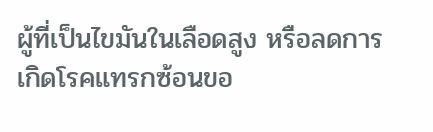ผู้ที่เป็นไขมันในเลือดสูง หรือลดการเกิดโรคแทรกซ้อนขอ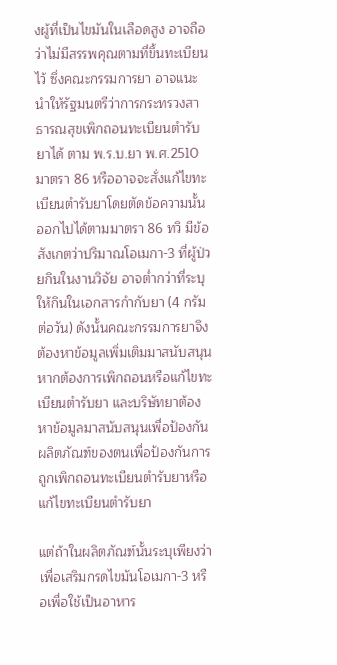งผู้ที่เป็นไขมันในเลือดสูง อาจถือว่าไม่มีสรรพคุณตามที่ขึ้นทะเบียนไว้ ซึ่งคณะกรรมการยา อาจแนะนำให้รัฐมนตรีว่าการกระทรวงสาธารณสุขเพิกถอนทะเบียนตำรับยาได้ ตาม พ.ร.บ.ยา พ.ศ.2510 มาตรา 86 หรืออาจจะสั่งแก้ไขทะเบียนตำรับยาโดยตัดข้อความนั้นออกไปได้ตามมาตรา 86 ทวิ มีข้อสังเกตว่าปริมาณโอเมกา-3 ที่ผู้ป่วยกินในงานวิจัย อาจต่ำกว่าที่ระบุให้กินในเอกสารกำกับยา (4 กรัมต่อวัน) ดังนั้นคณะกรรมการยาจึงต้องหาข้อมูลเพิ่มเติมมาสนับสนุนหากต้องการเพิกถอนหรือแก้ไขทะเบียนตำรับยา และบริษัทยาต้องหาข้อมูลมาสนับสนุนเพื่อป้องกันผลิตภัณฑ์ของตนเพื่อป้องกันการถูกเพิกถอนทะเบียนตำรับยาหรือแก้ไขทะเบียนตำรับยา

แต่ถ้าในผลิตภัณฑ์นั้นระบุเพียงว่าเพื่อเสริมกรดไขมันโอเมกา-3 หรือเพื่อใช้เป็นอาหาร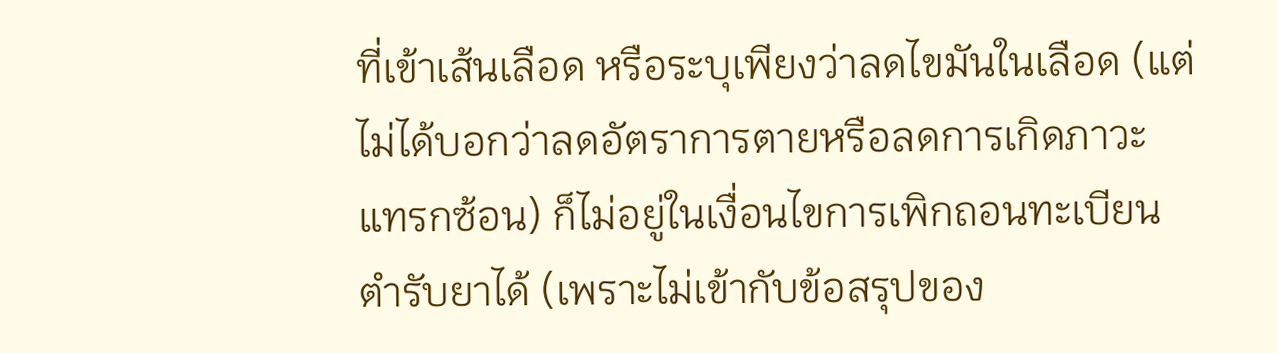ที่เข้าเส้นเลือด หรือระบุเพียงว่าลดไขมันในเลือด (แต่ไม่ได้บอกว่าลดอัตราการตายหรือลดการเกิดภาวะแทรกซ้อน) ก็ไม่อยู่ในเงื่อนไขการเพิกถอนทะเบียนตำรับยาได้ (เพราะไม่เข้ากับข้อสรุปของ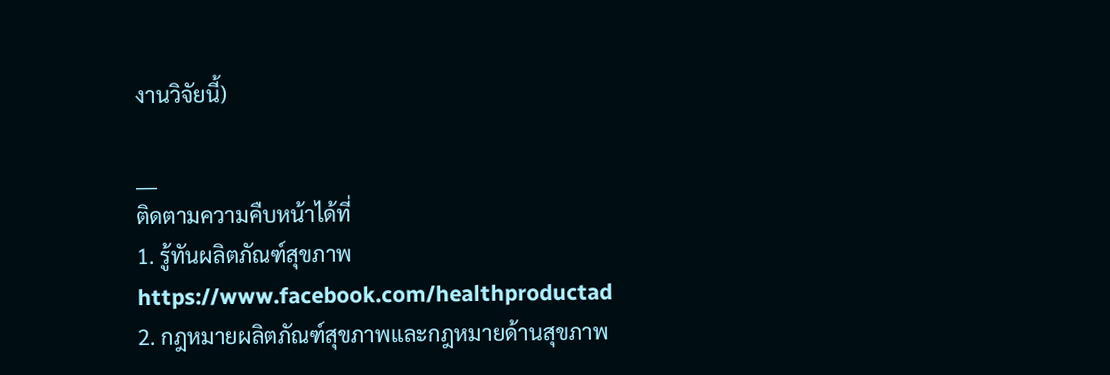งานวิจัยนี้)

___
ติดตามความคืบหน้าได้ที่
1. รู้ทันผลิตภัณฑ์สุขภาพ https://www.facebook.com/healthproductad
2. กฎหมายผลิตภัณฑ์สุขภาพและกฎหมายด้านสุขภาพ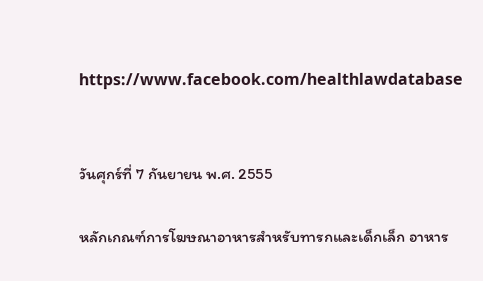https://www.facebook.com/healthlawdatabase


วันศุกร์ที่ 7 กันยายน พ.ศ. 2555

หลักเกณฑ์การโฆษณาอาหารสำหรับทารกและเด็กเล็ก อาหาร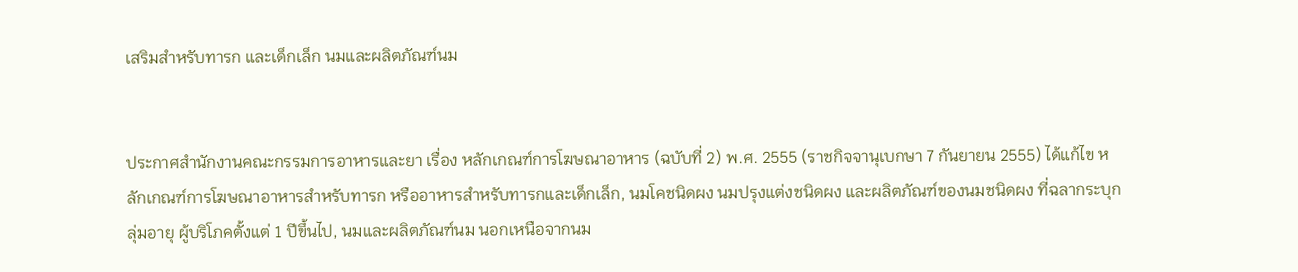เสริมสำหรับทารก และเด็กเล็ก นมและผลิตภัณฑ์นม


ประกาศสำนักงานคณะกรรมการอาหารและยา เรื่อง หลักเกณฑ์การโฆษณาอาหาร (ฉบับที่ 2) พ.ศ. 2555 (ราชกิจจานุเบกษา 7 กันยายน 2555) ได้แก้ไข หลักเกณฑ์การโฆษณาอาหารสำหรับทารก หรืออาหารสำหรับทารกและเด็กเล็ก, นมโคชนิดผง นมปรุงแต่งชนิดผง และผลิตภัณฑ์ของนมชนิดผง ที่ฉลากระบุกลุ่มอายุ ผู้บริโภคตั้งแต่ 1 ปีขึ้นไป, นมและผลิตภัณฑ์นม นอกเหนือจากนม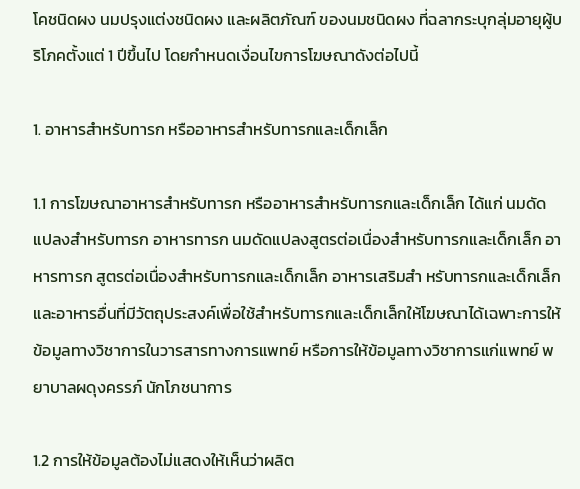โคชนิดผง นมปรุงแต่งชนิดผง และผลิตภัณฑ์ ของนมชนิดผง ที่ฉลากระบุกลุ่มอายุผู้บริโภคตั้งแต่ 1 ปีขึ้นไป โดยกำหนดเงื่อนไขการโฆษณาดังต่อไปนี้

1. อาหารสำหรับทารก หรืออาหารสำหรับทารกและเด็กเล็ก

1.1 การโฆษณาอาหารสำหรับทารก หรืออาหารสำหรับทารกและเด็กเล็ก ได้แก่ นมดัดแปลงสำหรับทารก อาหารทารก นมดัดแปลงสูตรต่อเนื่องสำหรับทารกและเด็กเล็ก อาหารทารก สูตรต่อเนื่องสำหรับทารกและเด็กเล็ก อาหารเสริมสำ หรับทารกและเด็กเล็กและอาหารอื่นที่มีวัตถุประสงค์เพื่อใช้สำหรับทารกและเด็กเล็กให้โฆษณาได้เฉพาะการให้ข้อมูลทางวิชาการในวารสารทางการแพทย์ หรือการให้ข้อมูลทางวิชาการแก่แพทย์ พยาบาลผดุงครรภ์ นักโภชนาการ

1.2 การให้ข้อมูลต้องไม่แสดงให้เห็นว่าผลิต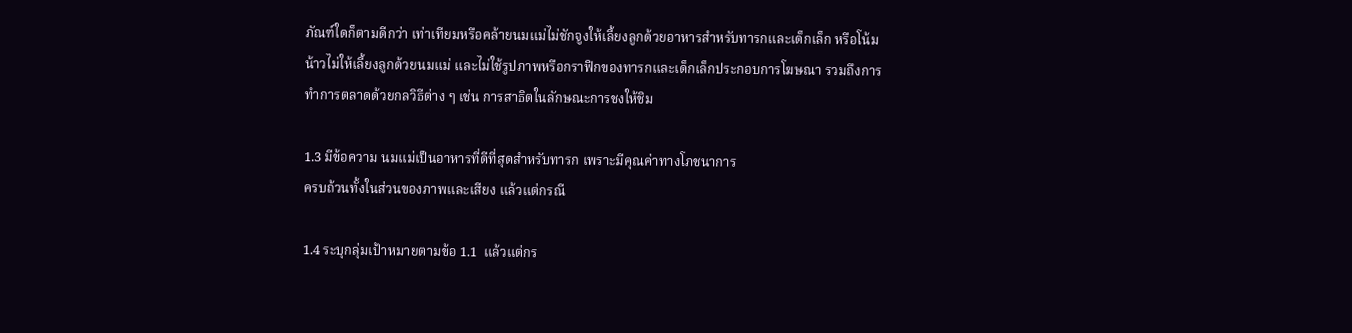ภัณฑ์ใดก็ตามดีกว่า เท่าเทียมหรือคล้ายนมแม่ไม่ชักจูงให้เลี้ยงลูกด้วยอาหารสำหรับทารกและเด็กเล็ก หรือโน้มน้าวไม่ให้เลี้ยงลูกด้วยนมแม่ และไม่ใช้รูปภาพหรือกราฟิกของทารกและเด็กเล็กประกอบการโฆษณา รวมถึงการทำการตลาดด้วยกลวิธีต่าง ๆ เช่น การสาธิตในลักษณะการชงให้ชิม

1.3 มีข้อความ นมแม่เป็นอาหารที่ดีที่สุดสำหรับทารก เพราะมีคุณค่าทางโภชนาการ
ครบถ้วนทั้งในส่วนของภาพและเสียง แล้วแต่กรณี

1.4 ระบุกลุ่มเป้าหมายตามข้อ 1.1  แล้วแต่กร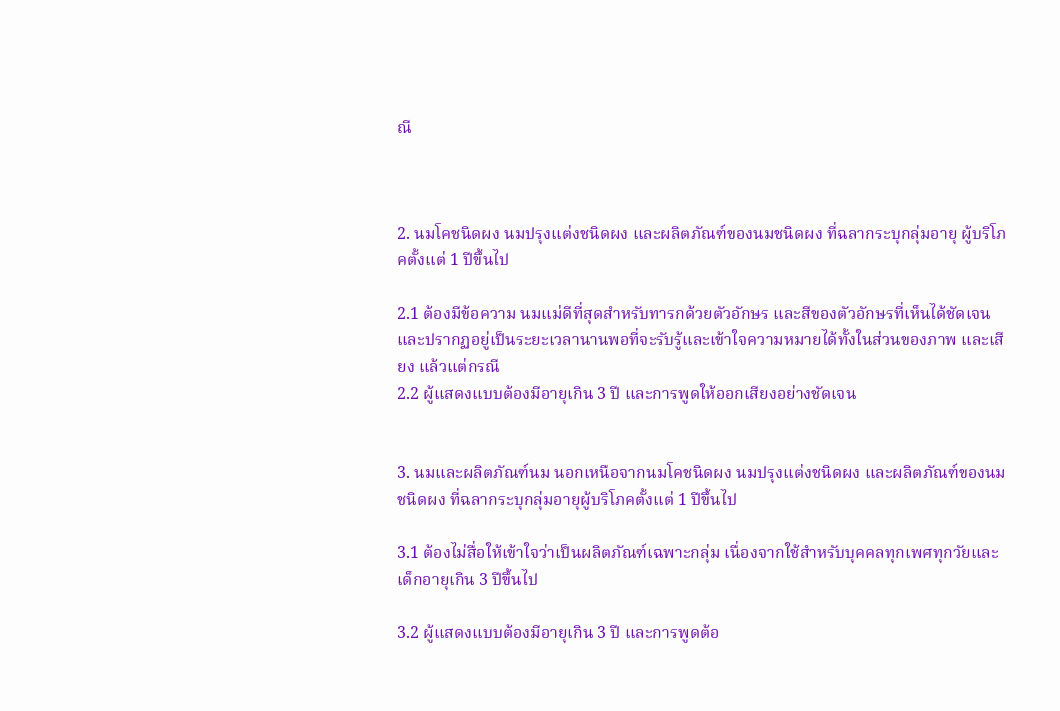ณี



2. นมโคชนิดผง นมปรุงแต่งชนิดผง และผลิตภัณฑ์ของนมชนิดผง ที่ฉลากระบุกลุ่มอายุ ผู้บริโภคตั้งแต่ 1 ปีขึ้นไป

2.1 ต้องมีข้อความ นมแม่ดีที่สุดสำหรับทารกด้วยตัวอักษร และสีของตัวอักษรที่เห็นได้ชัดเจน และปรากฏอยู่เป็นระยะเวลานานพอที่จะรับรู้และเข้าใจความหมายได้ทั้งในส่วนของภาพ และเสียง แล้วแต่กรณี
2.2 ผู้แสดงแบบต้องมีอายุเกิน 3 ปี และการพูดให้ออกเสียงอย่างชัดเจน


3. นมและผลิตภัณฑ์นม นอกเหนือจากนมโคชนิดผง นมปรุงแต่งชนิดผง และผลิตภัณฑ์ของนมชนิดผง ที่ฉลากระบุกลุ่มอายุผู้บริโภคตั้งแต่ 1 ปีขึ้นไป

3.1 ต้องไม่สื่อให้เข้าใจว่าเป็นผลิตภัณฑ์เฉพาะกลุ่ม เนื่องจากใช้สำหรับบุคคลทุกเพศทุกวัยและเด็กอายุเกิน 3 ปีขึ้นไป

3.2 ผู้แสดงแบบต้องมีอายุเกิน 3 ปี และการพูดต้อ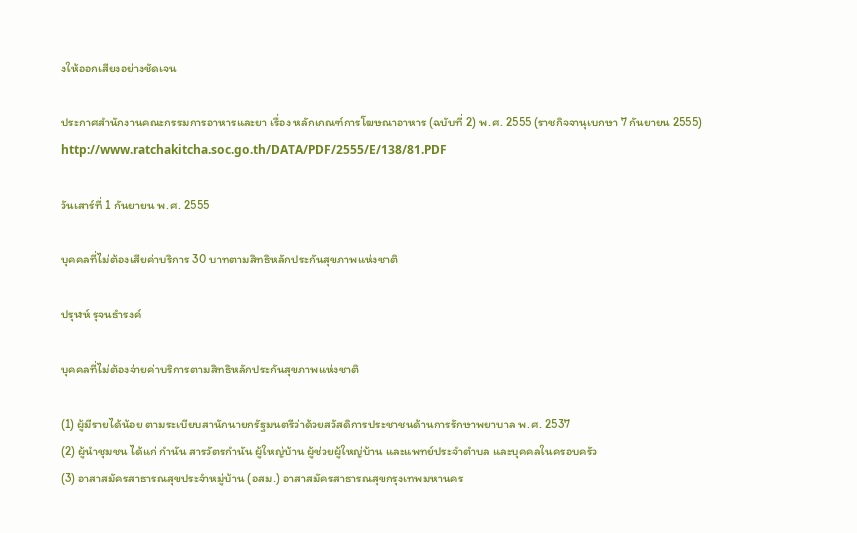งให้ออกเสียงอย่างชัดเจน

ประกาศสำนักงานคณะกรรมการอาหารและยา เรื่อง หลักเกณฑ์การโฆษณาอาหาร (ฉบับที่ 2) พ.ศ. 2555 (ราชกิจจานุเบกษา 7 กันยายน 2555) http://www.ratchakitcha.soc.go.th/DATA/PDF/2555/E/138/81.PDF

วันเสาร์ที่ 1 กันยายน พ.ศ. 2555

บุคคลที่ไม่ต้องเสียค่าบริการ 30 บาทตามสิทธิหลักประกันสุขภาพแห่งชาติ

ปรุฬห์ รุจนธำรงค์

บุคคลที่ไม่ต้องจ่ายค่าบริการตามสิทธิหลักประกันสุขภาพแห่งชาติ

(1) ผู้มีรายได้น้อย ตามระเบียบสานักนายกรัฐมนตรีว่าด้วยสวัสดิการประชาชนด้านการรักษาพยาบาล พ.ศ. 2537
(2) ผู้นำชุมชน ได้แก่ กำนัน สารวัตรกำนัน ผู้ใหญ่บ้าน ผู้ช่วยผู้ใหญ่บ้าน และแพทย์ประจำตำบล และบุคคลในครอบครัว
(3) อาสาสมัครสาธารณสุขประจำหมู่บ้าน (อสม.) อาสาสมัครสาธารณสุขกรุงเทพมหานคร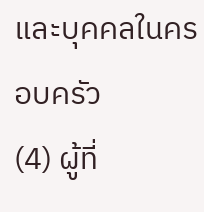และบุคคลในครอบครัว
(4) ผู้ที่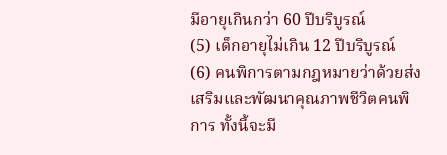มีอายุเกินกว่า 60 ปีบริบูรณ์
(5) เด็กอายุไม่เกิน 12 ปีบริบูรณ์
(6) คนพิการตามกฎหมายว่าด้วยส่งเสริมและพัฒนาคุณภาพชีวิตคนพิการ ทั้งนี้จะมี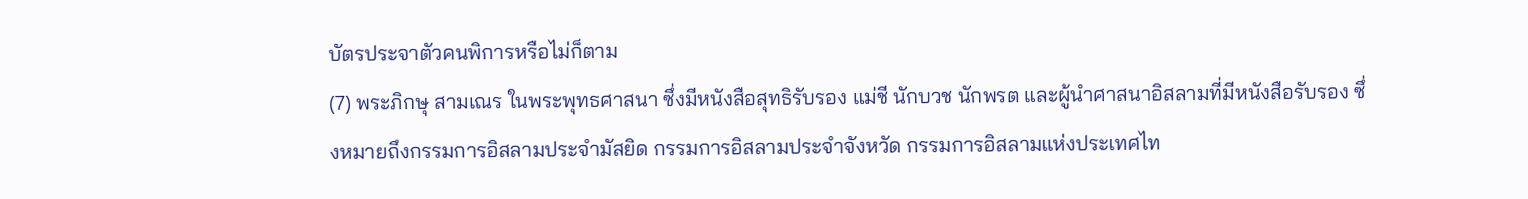บัตรประจาตัวคนพิการหรือไม่ก็ตาม
(7) พระภิกษุ สามเณร ในพระพุทธศาสนา ซึ่งมีหนังสือสุทธิรับรอง แม่ชี นักบวช นักพรต และผู้นำศาสนาอิสลามที่มีหนังสือรับรอง ซึ่งหมายถึงกรรมการอิสลามประจำมัสยิด กรรมการอิสลามประจำจังหวัด กรรมการอิสลามแห่งประเทศไท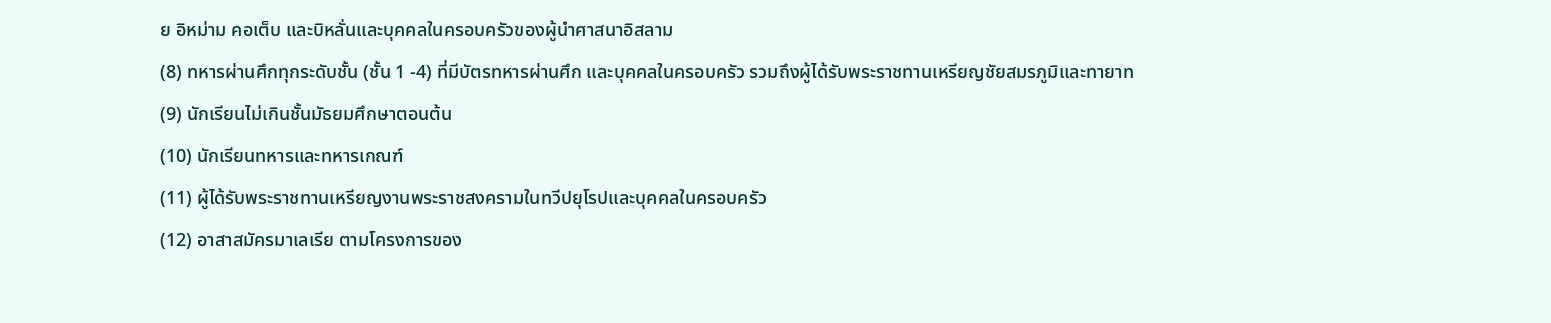ย อิหม่าม คอเต็บ และบิหลั่นและบุคคลในครอบครัวของผู้นำศาสนาอิสลาม
(8) ทหารผ่านศึกทุกระดับชั้น (ชั้น 1 -4) ที่มีบัตรทหารผ่านศึก และบุคคลในครอบครัว รวมถึงผู้ได้รับพระราชทานเหรียญชัยสมรภูมิและทายาท
(9) นักเรียนไม่เกินชั้นมัธยมศึกษาตอนต้น
(10) นักเรียนทหารและทหารเกณฑ์
(11) ผู้ได้รับพระราชทานเหรียญงานพระราชสงครามในทวีปยุโรปและบุคคลในครอบครัว
(12) อาสาสมัครมาเลเรีย ตามโครงการของ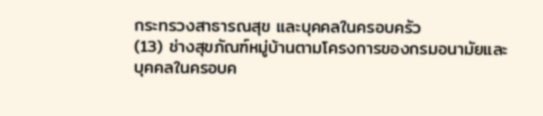กระทรวงสาธารณสุข และบุคคลในครอบครัว
(13) ช่างสุขภัณฑ์หมู่บ้านตามโครงการของกรมอนามัยและบุคคลในครอบค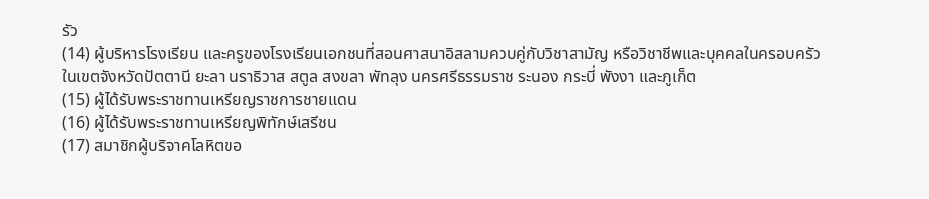รัว
(14) ผู้บริหารโรงเรียน และครูของโรงเรียนเอกชนที่สอนศาสนาอิสลามควบคู่กับวิชาสามัญ หรือวิชาชีพและบุคคลในครอบครัว ในเขตจังหวัดปัตตานี ยะลา นราธิวาส สตูล สงขลา พัทลุง นครศรีธรรมราช ระนอง กระบี่ พังงา และภูเก็ต
(15) ผู้ได้รับพระราชทานเหรียญราชการชายแดน
(16) ผู้ได้รับพระราชทานเหรียญพิทักษ์เสรีชน
(17) สมาชิกผู้บริจาคโลหิตขอ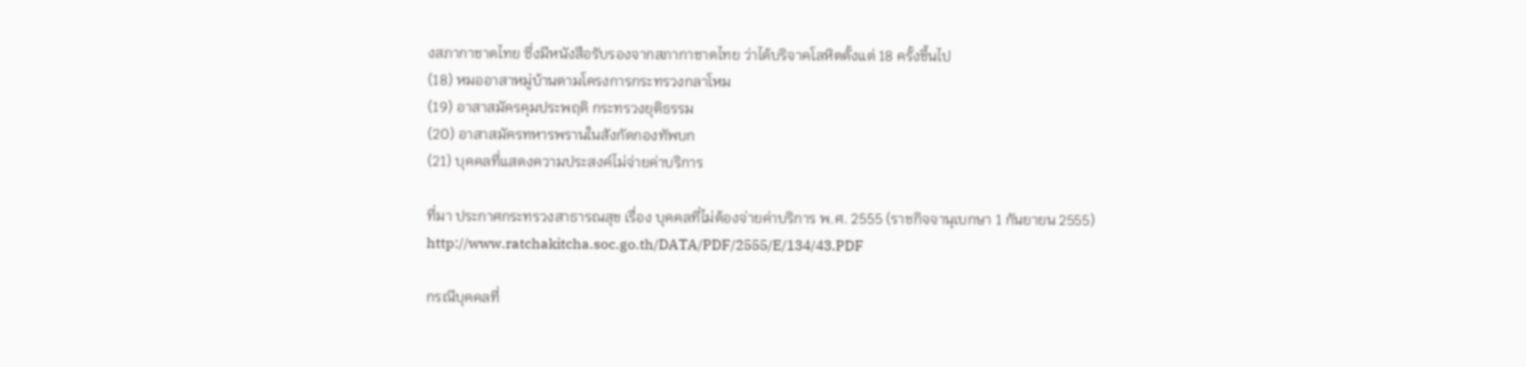งสภากาชาดไทย ซึ่งมีหนังสือรับรองจากสภากาชาดไทย ว่าได้บริจาคโลหิตตั้งแต่ 18 ครั้งขึ้นไป
(18) หมออาสาหมู่บ้านตามโครงการกระทรวงกลาโหม
(19) อาสาสมัครคุมประพฤติ กระทรวงยุติธรรม
(20) อาสาสมัครทหารพรานในสังกัดกองทัพบก
(21) บุคคลที่แสดงความประสงค์ไม่จ่ายค่าบริการ

ที่มา ประกาศกระทรวงสาธารณสุข เรื่อง บุคคลที่ไม่ต้องจ่ายค่าบริการ พ.ศ. 2555 (ราชกิจจานุเบกษา 1 กันยายน 2555) http://www.ratchakitcha.soc.go.th/DATA/PDF/2555/E/134/43.PDF

กรณีบุคคลที่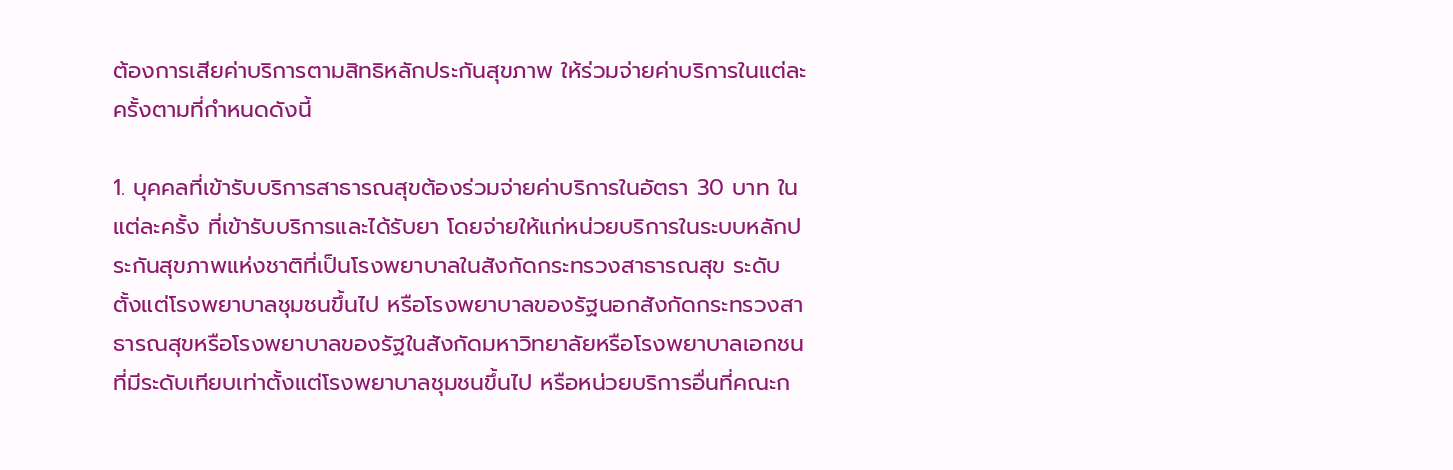ต้องการเสียค่าบริการตามสิทธิหลักประกันสุขภาพ ให้ร่วมจ่ายค่าบริการในแต่ละครั้งตามที่กำหนดดังนี้

1. บุคคลที่เข้ารับบริการสาธารณสุขต้องร่วมจ่ายค่าบริการในอัตรา 30 บาท ในแต่ละครั้ง ที่เข้ารับบริการและได้รับยา โดยจ่ายให้แก่หน่วยบริการในระบบหลักประกันสุขภาพแห่งชาติที่เป็นโรงพยาบาลในสังกัดกระทรวงสาธารณสุข ระดับตั้งแต่โรงพยาบาลชุมชนขึ้นไป หรือโรงพยาบาลของรัฐนอกสังกัดกระทรวงสาธารณสุขหรือโรงพยาบาลของรัฐในสังกัดมหาวิทยาลัยหรือโรงพยาบาลเอกชน ที่มีระดับเทียบเท่าตั้งแต่โรงพยาบาลชุมชนขึ้นไป หรือหน่วยบริการอื่นที่คณะก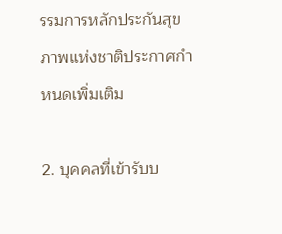รรมการหลักประกันสุขภาพแห่งชาติประกาศกำหนดเพิ่มเติม

2. บุคคลที่เข้ารับบ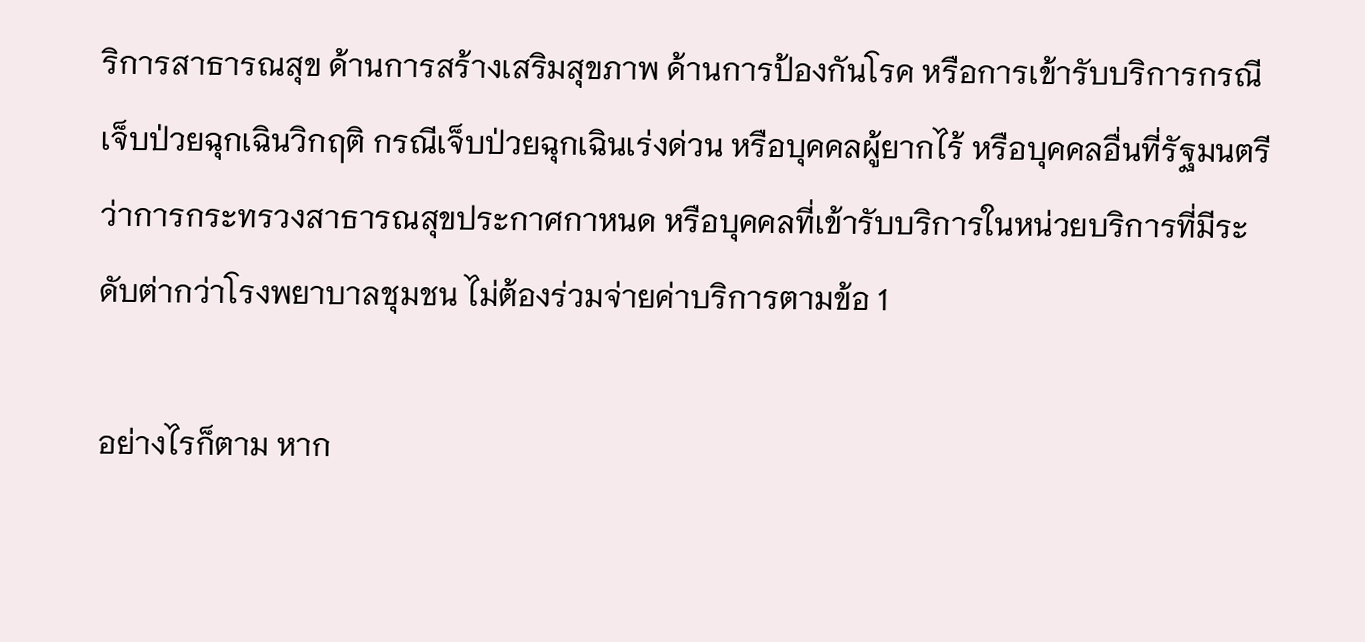ริการสาธารณสุข ด้านการสร้างเสริมสุขภาพ ด้านการป้องกันโรค หรือการเข้ารับบริการกรณีเจ็บป่วยฉุกเฉินวิกฤติ กรณีเจ็บป่วยฉุกเฉินเร่งด่วน หรือบุคคลผู้ยากไร้ หรือบุคคลอื่นที่รัฐมนตรีว่าการกระทรวงสาธารณสุขประกาศกาหนด หรือบุคคลที่เข้ารับบริการในหน่วยบริการที่มีระดับต่ากว่าโรงพยาบาลชุมชน ไม่ต้องร่วมจ่ายค่าบริการตามข้อ 1

อย่างไรก็ตาม หาก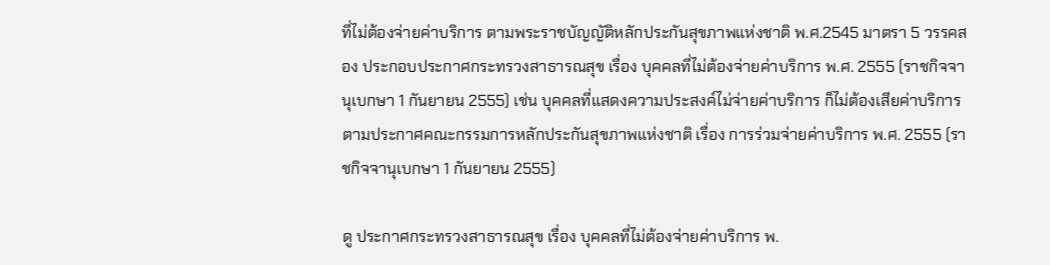ที่ไม่ต้องจ่ายค่าบริการ ตามพระราชบัญญัติหลักประกันสุขภาพแห่งชาติ พ.ศ.2545 มาตรา 5 วรรคสอง ประกอบประกาศกระทรวงสาธารณสุข เรื่อง บุคคลที่ไม่ต้องจ่ายค่าบริการ พ.ศ. 2555 (ราชกิจจานุเบกษา 1 กันยายน 2555) เช่น บุคคลที่แสดงความประสงค์ไม่จ่ายค่าบริการ ก็ไม่ต้องเสียค่าบริการตามประกาศคณะกรรมการหลักประกันสุขภาพแห่งชาติ เรื่อง การร่วมจ่ายค่าบริการ พ.ศ. 2555 (ราชกิจจานุเบกษา 1 กันยายน 2555)

ดู ประกาศกระทรวงสาธารณสุข เรื่อง บุคคลที่ไม่ต้องจ่ายค่าบริการ พ.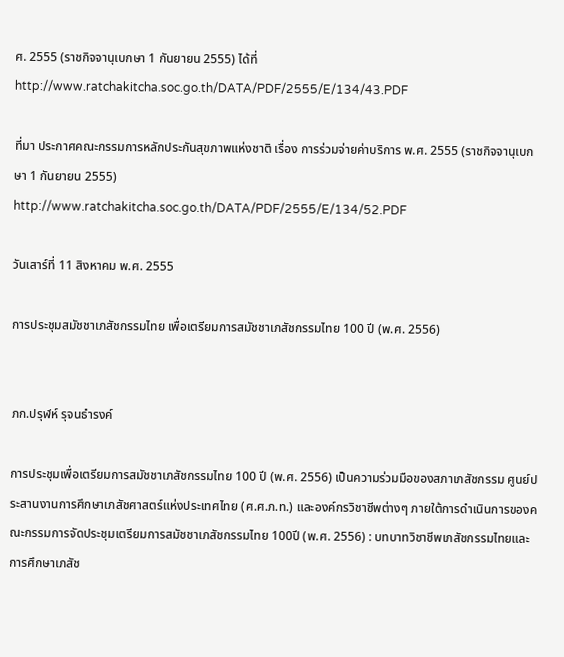ศ. 2555 (ราชกิจจานุเบกษา 1 กันยายน 2555) ได้ที่ http://www.ratchakitcha.soc.go.th/DATA/PDF/2555/E/134/43.PDF

ที่มา ประกาศคณะกรรมการหลักประกันสุขภาพแห่งชาติ เรื่อง การร่วมจ่ายค่าบริการ พ.ศ. 2555 (ราชกิจจานุเบกษา 1 กันยายน 2555)
http://www.ratchakitcha.soc.go.th/DATA/PDF/2555/E/134/52.PDF

วันเสาร์ที่ 11 สิงหาคม พ.ศ. 2555

การประชุมสมัชชาเภสัชกรรมไทย เพื่อเตรียมการสมัชชาเภสัชกรรมไทย 100 ปี (พ.ศ. 2556)


ภก.ปรุฬห์ รุจนธำรงค์

การประชุมเพื่อเตรียมการสมัชชาเภสัชกรรมไทย 100 ปี (พ.ศ. 2556) เป็นความร่วมมือของสภาเภสัชกรรม ศูนย์ประสานงานการศึกษาเภสัชศาสตร์แห่งประเทศไทย (ศ.ศ.ภ.ท.) และองค์กรวิชาชีพต่างๆ ภายใต้การดำเนินการของคณะกรรมการจัดประชุมเตรียมการสมัชชาเภสัชกรรมไทย 100ปี (พ.ศ. 2556) : บทบาทวิชาชีพเภสัชกรรมไทยและการศึกษาเภสัช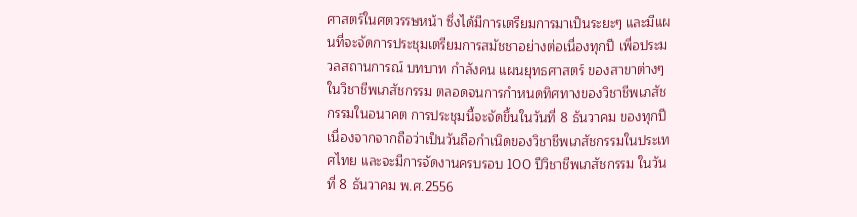ศาสตร์ในศตวรรษหน้า ซึ่งได้มีการเตรียมการมาเป็นระยะๆ และมีแผนที่จะจัดการประชุมเตรียมการสมัชชาอย่างต่อเนื่องทุกปี เพื่อประมวลสถานการณ์ บทบาท กำลังคน แผนยุทธศาสตร์ ของสาขาต่างๆ ในวิชาชีพเภสัชกรรม ตลอดจนการกำหนดทิศทางของวิชาชีพเภสัชกรรมในอนาคต การประชุมนี้จะจัดขึ้นในวันที่ 8 ธันวาคม ของทุกปี เนื่องจากจากถือว่าเป็นวันถือกำเนิดของวิชาชีพเภสัชกรรมในประเทศไทย และจะมีการจัดงานครบรอบ 100 ปีวิชาชีพเภสัชกรรม ในวันที่ 8 ธันวาคม พ.ศ.2556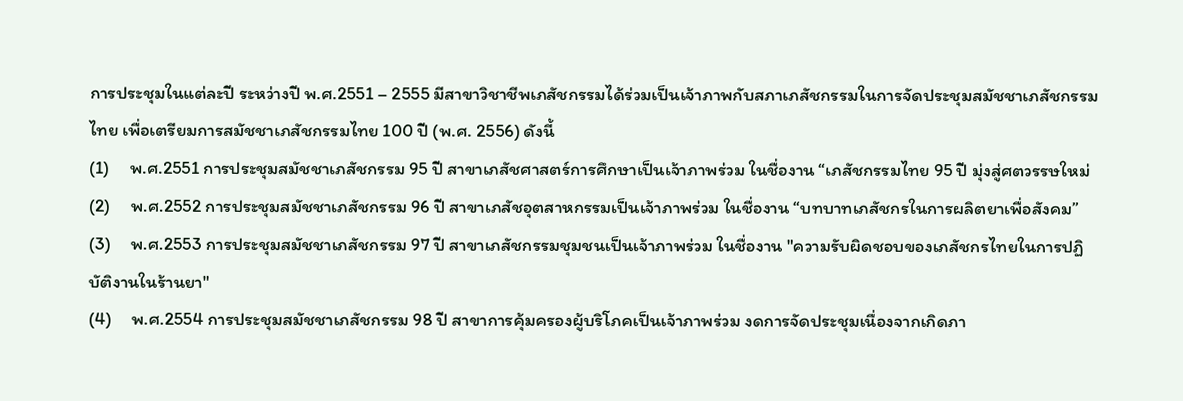การประชุมในแต่ละปี ระหว่างปี พ.ศ.2551 – 2555 มีสาขาวิชาชีพเภสัชกรรมได้ร่วมเป็นเจ้าภาพกับสภาเภสัชกรรมในการจัดประชุมสมัชชาเภสัชกรรมไทย เพื่อเตรียมการสมัชชาเภสัชกรรมไทย 100 ปี (พ.ศ. 2556) ดังนี้
(1)     พ.ศ.2551 การประชุมสมัชชาเภสัชกรรม 95 ปี สาขาเภสัชศาสตร์การศึกษาเป็นเจ้าภาพร่วม ในชื่องาน “เภสัชกรรมไทย 95 ปี มุ่งสู่ศตวรรษใหม่
(2)     พ.ศ.2552 การประชุมสมัชชาเภสัชกรรม 96 ปี สาขาเภสัชอุตสาหกรรมเป็นเจ้าภาพร่วม ในชื่องาน “บทบาทเภสัชกรในการผลิตยาเพื่อสังคม”
(3)     พ.ศ.2553 การประชุมสมัชชาเภสัชกรรม 97 ปี สาขาเภสัชกรรมชุมชนเป็นเจ้าภาพร่วม ในชื่องาน "ความรับผิดชอบของเภสัชกรไทยในการปฏิบัติงานในร้านยา"
(4)     พ.ศ.2554 การประชุมสมัชชาเภสัชกรรม 98 ปี สาขาการคุ้มครองผู้บริโภคเป็นเจ้าภาพร่วม งดการจัดประชุมเนื่องจากเกิดภา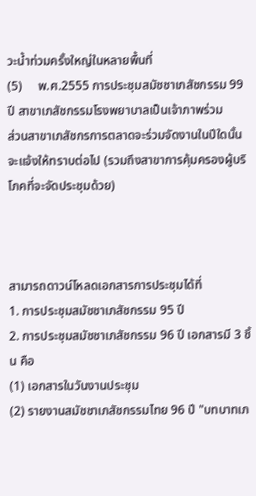วะน้ำท่วมครั้งใหญ่ในหลายพื้นที่
(5)     พ.ศ.2555 การประชุมสมัชชาเภสัชกรรม 99 ปี สาขาเภสัชกรรมโรงพยาบาลเป็นเจ้าภาพร่วม
ส่วนสาขาเภสัชกรการตลาดจะร่วมจัดงานในปีใดนั้น จะแจ้งให้ทราบต่อไป (รวมถึงสาขาการคุ้มครองผู้บริโภคที่จะจัดประชุมด้วย)



สามารถดาวน์โหลดเอกสารการประชุมได้ที่
1. การประชุมสมัชชาเภสัชกรรม 95 ปี
2. การประชุมสมัชชาเภสัชกรรม 96 ปี เอกสารมี 3 ชิ้น คือ
(1) เอกสารในวันงานประชุม
(2) รายงานสมัชชาเภสัชกรรมไทย 96 ปี "บทบาทเภ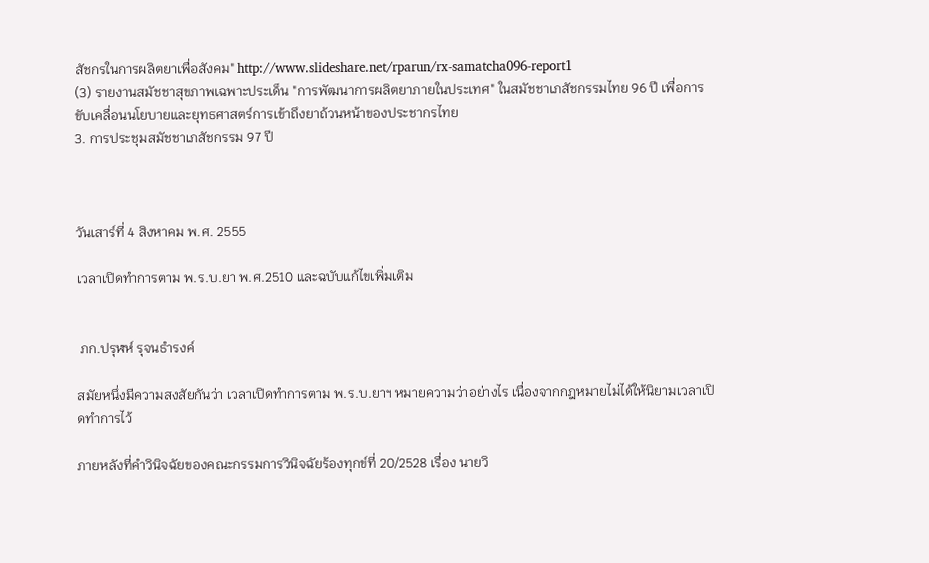สัชกรในการผลิตยาเพื่อสังคม" http://www.slideshare.net/rparun/rx-samatcha096-report1
(3) รายงานสมัชชาสุขภาพเฉพาะประเด็น "การพัฒนาการผลิตยาภายในประเทศ" ในสมัชชาเภสัชกรรมไทย 96 ปี เพื่อการขับเคลื่อนนโยบายและยุทธศาสตร์การเข้าถึงยาถ้วนหน้าของประชากรไทย
3. การประชุมสมัชชาเภสัชกรรม 97 ปี



วันเสาร์ที่ 4 สิงหาคม พ.ศ. 2555

เวลาเปิดทำการตาม พ.ร.บ.ยา พ.ศ.2510 และฉบับแก้ไขเพิ่มเติม


 ภก.ปรุฬห์ รุจนธำรงค์

สมัยหนึ่งมีความสงสัยกันว่า เวลาเปิดทำการตาม พ.ร.บ.ยาฯ หมายความว่าอย่างไร เนื่องจากกฎหมายไม่ได้ให้นิยามเวลาเปิดทำการไว้

ภายหลังที่คำวินิจฉัยของคณะกรรมการวินิจฉัยร้องทุกข์ที่ 20/2528 เรื่อง นายวิ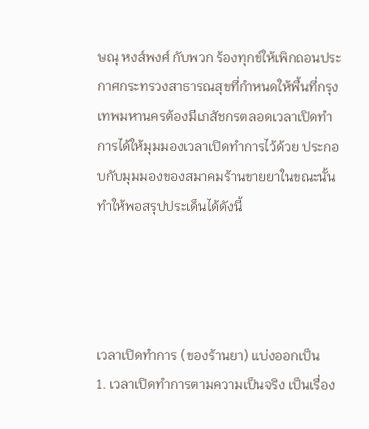ษณุ หงส์พงศ์ กับพวก ร้องทุกข์ให้เพิกถอนประกาศกระทรวงสาธารณสุขที่กำหนดให้พื้นที่กรุงเทพมหานครต้องมีเภสัชกรตลอดเวลาเปิดทำการได้ให้มุมมองเวลาเปิดทำการไว้ด้วย ประกอบกับมุมมองของสมาคมร้านขายยาในขณะนั้น ทำให้พอสรุปประเด็นได้ดังนี้




เวลาเปิดทำการ (ของร้านยา) แบ่งออกเป็น
1. เวลาเปิดทำการตามความเป็นจริง เป็นเรื่อง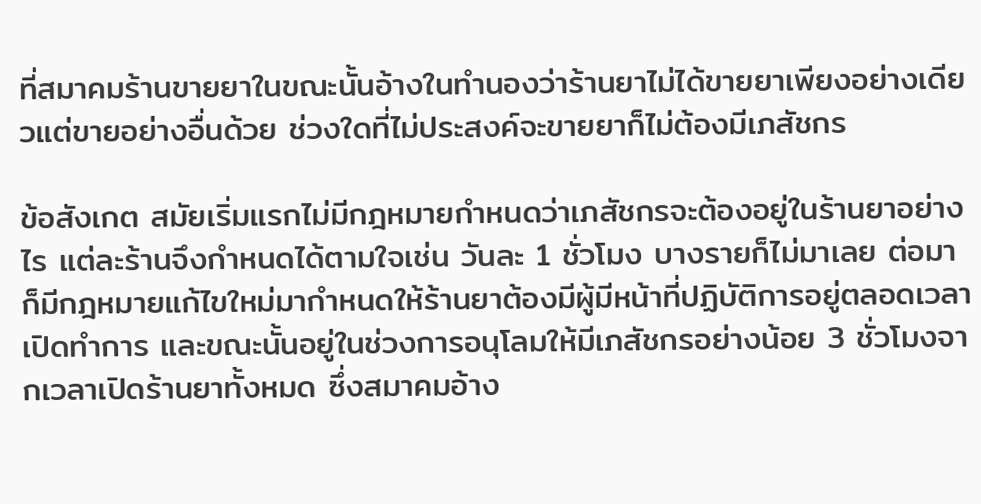ที่สมาคมร้านขายยาในขณะนั้นอ้างในทำนองว่าร้านยาไม่ได้ขายยาเพียงอย่างเดียวแต่ขายอย่างอื่นด้วย ช่วงใดที่ไม่ประสงค์จะขายยาก็ไม่ต้องมีเภสัชกร

ข้อสังเกต สมัยเริ่มแรกไม่มีกฎหมายกำหนดว่าเภสัชกรจะต้องอยู่ในร้านยาอย่างไร แต่ละร้านจึงกำหนดได้ตามใจเช่น วันละ 1 ชั่วโมง บางรายก็ไม่มาเลย ต่อมาก็มีกฎหมายแก้ไขใหม่มากำหนดให้ร้านยาต้องมีผู้มีหน้าที่ปฏิบัติการอยู่ตลอดเวลาเปิดทำการ และขณะนั้นอยู่ในช่วงการอนุโลมให้มีเภสัชกรอย่างน้อย 3 ชั่วโมงจากเวลาเปิดร้านยาทั้งหมด ซึ่งสมาคมอ้าง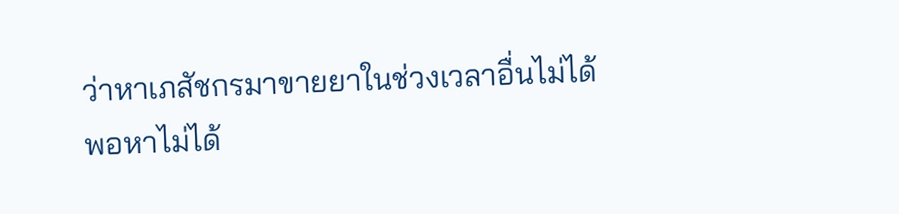ว่าหาเภสัชกรมาขายยาในช่วงเวลาอื่นไม่ได้ พอหาไม่ได้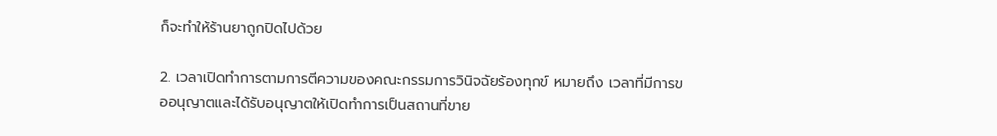ก็จะทำให้ร้านยาถูกปิดไปด้วย

2. เวลาเปิดทำการตามการตีความของคณะกรรมการวินิจฉัยร้องทุกข์ หมายถึง เวลาที่มีการขออนุญาตและได้รับอนุญาตให้เปิดทำการเป็นสถานที่ขาย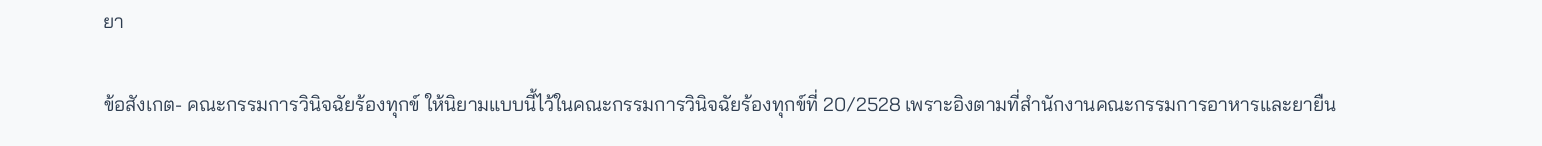ยา

ข้อสังเกต- คณะกรรมการวินิจฉัยร้องทุกข์ ให้นิยามแบบนี้ไว้ในคณะกรรมการวินิจฉัยร้องทุกข์ที่ 20/2528 เพราะอิงตามที่สำนักงานคณะกรรมการอาหารและยายืน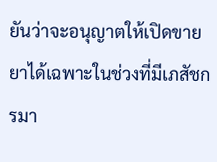ยันว่าจะอนุญาตให้เปิดขายยาได้เฉพาะในช่วงที่มีเภสัชกรมา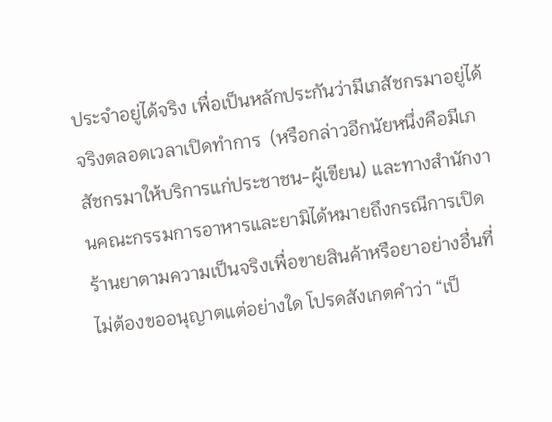ประจำอยู่ได้จริง เพื่อเป็นหลักประกันว่ามีเภสัชกรมาอยู่ได้จริงตลอดเวลาเปิดทำการ  (หรือกล่าวอีกนัยหนึ่งคือมีเภสัชกรมาให้บริการแก่ประชาชน-ผู้เขียน) และทางสำนักงานคณะกรรมการอาหารและยามิได้หมายถึงกรณีการเปิดร้านยาตามความเป็นจริงเพื่อขายสินค้าหรือยาอย่างอื่นที่ไม่ต้องขออนุญาตแต่อย่างใด โปรดสังเกตคำว่า “เป็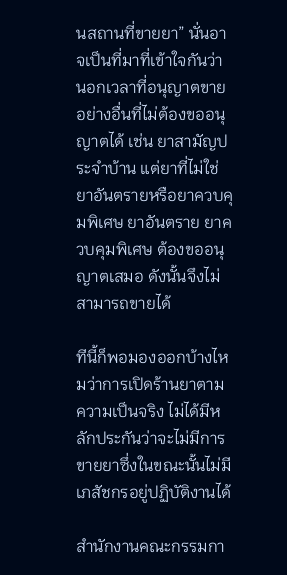นสถานที่ขายยา” นั่นอาจเป็นที่มาที่เข้าใจกันว่า นอกเวลาที่อนุญาตขายอย่างอื่นที่ไม่ต้องขออนุญาตได้ เช่น ยาสามัญประจำบ้าน แต่ยาที่ไม่ใช่ยาอันตรายหรือยาควบคุมพิเศษ ยาอันตราย ยาควบคุมพิเศษ ต้องขออนุญาตเสมอ ดังนั้นจึงไม่สามารถขายได้

ทีนี้ก็พอมองออกบ้างไหมว่าการเปิดร้านยาตามความเป็นจริง ไม่ได้มีหลักประกันว่าจะไม่มีการขายยาซึ่งในขณะนั้นไม่มีเภสัชกรอยู่ปฏิบัติงานได้

สำนักงานคณะกรรมกา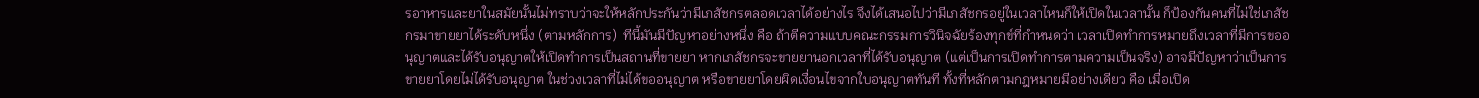รอาหารและยาในสมัยนั้นไม่ทราบว่าจะให้หลักประกันว่ามีเภสัชกรตลอดเวลาได้อย่างไร จึงได้เสนอไปว่ามีเภสัชกรอยู่ในเวลาไหนก็ให้เปิดในเวลานั้น ก็ป้องกันคนที่ไม่ใช่เภสัชกรมาขายยาได้ระดับหนึ่ง (ตามหลักการ)  ทีนี้มันมีปัญหาอย่างหนึ่ง คือ ถ้าตีความแบบคณะกรรมการวินิจฉัยร้องทุกข์ที่กำหนดว่า เวลาเปิดทำการหมายถึงเวลาที่มีการขออนุญาตและได้รับอนุญาตให้เปิดทำการเป็นสถานที่ขายยา หากเภสัชกรจะขายยานอกเวลาที่ได้รับอนุญาต (แต่เป็นการเปิดทำการตามความเป็นจริง) อาจมีปัญหาว่าเป็นการขายยาโดยไม่ได้รับอนุญาต ในช่วงเวลาที่ไม่ได้ขออนุญาต หรือขายยาโดยผิดเงื่อนไขจากใบอนุญาตทันที ทั้งที่หลักตามกฎหมายมีอย่างเดียว คือ เมื่อเปิด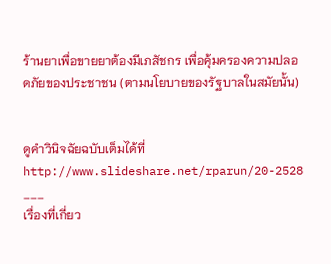ร้านยาเพื่อขายยาต้องมีเภสัชกร เพื่อคุ้มครองความปลอดภัยของประชาชน (ตามนโยบายของรัฐบาลในสมัยนั้น)


ดูคำวินิจฉัยฉบับเต็มได้ที่ http://www.slideshare.net/rparun/20-2528
___
เรื่องที่เกี่ยว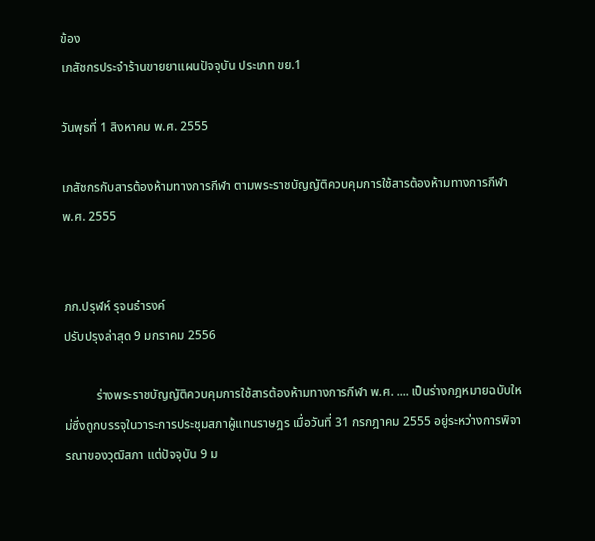ข้อง
เภสัชกรประจำร้านขายยาแผนปัจจุบัน ประเภท ขย.1

วันพุธที่ 1 สิงหาคม พ.ศ. 2555

เภสัชกรกับสารต้องห้ามทางการกีฬา ตามพระราชบัญญัติควบคุมการใช้สารต้องห้ามทางการกีฬา พ.ศ. 2555


ภก.ปรุฬห์ รุจนธำรงค์
ปรับปรุงล่าสุด 9 มกราคม 2556

          ร่างพระราชบัญญัติควบคุมการใช้สารต้องห้ามทางการกีฬา พ.ศ. .... เป็นร่างกฎหมายฉบับใหม่ซึ่งถูกบรรจุในวาระการประชุมสภาผู้แทนราษฎร เมื่อวันที่ 31 กรกฎาคม 2555 อยู่ระหว่างการพิจารณาของวุฒิสภา แต่ปัจจุบัน 9 ม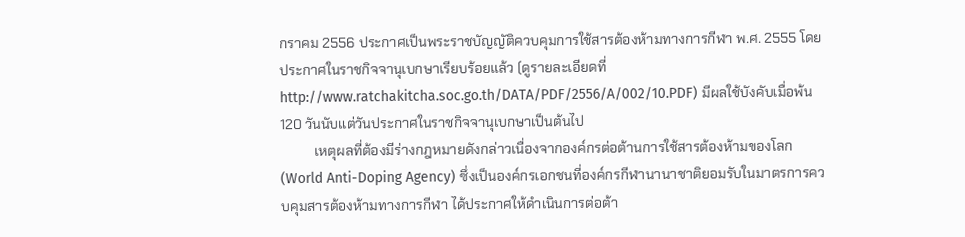กราคม 2556 ประกาศเป็นพระราชบัญญัติควบคุมการใช้สารต้องห้ามทางการกีฬา พ.ศ. 2555 โดยประกาศในราชกิจจานุเบกษาเรียบร้อยแล้ว (ดูรายละเอียดที่ http://www.ratchakitcha.soc.go.th/DATA/PDF/2556/A/002/10.PDF) มีผลใช้บังคับเมื่อพ้น 120 วันนับแต่วันประกาศในราชกิจจานุเบกษาเป็นต้นไป
          เหตุผลที่ต้องมีร่างกฎหมายดังกล่าวเนื่องจากองค์กรต่อต้านการใช้สารต้องห้ามของโลก (World Anti-Doping Agency) ซึ่งเป็นองค์กรเอกชนที่องค์กรกีฬานานาชาติยอมรับในมาตรการควบคุมสารต้องห้ามทางการกีฬา ได้ประกาศให้ดำเนินการต่อต้า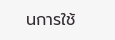นการใช้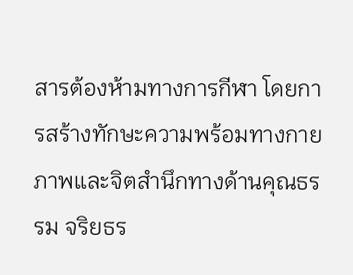สารต้องห้ามทางการกีฬา โดยการสร้างทักษะความพร้อมทางกายภาพและจิตสำนึกทางด้านคุณธรรม จริยธร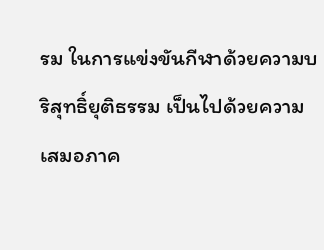รม ในการแข่งขันกีฬาด้วยความบริสุทธิ์ยุติธรรม เป็นไปด้วยความเสมอภาค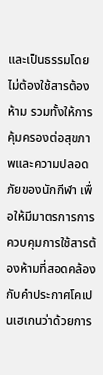และเป็นธรรมโดยไม่ต้องใช้สารต้องห้าม รวมทั้งให้การคุ้มครองต่อสุขภาพและความปลอดภัยของนักกีฬา เพื่อให้มีมาตรการการควบคุมการใช้สารต้องห้ามที่สอดคล้องกับคำประกาศโคเปนเฮเกนว่าด้วยการ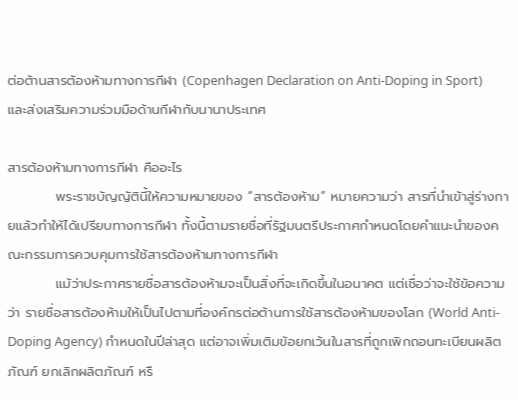ต่อต้านสารต้องห้ามทางการกีฬา (Copenhagen Declaration on Anti-Doping in Sport) และส่งเสริมความร่วมมือด้านกีฬากับนานาประเทศ

สารต้องห้ามทางการกีฬา คืออะไร
          พระราชบัญญัตินี้ให้ความหมายของ “สารต้องห้าม” หมายความว่า สารที่นำเข้าสู่ร่างกายแล้วทำให้ได้เปรียบทางการกีฬา ทั้งนี้ตามรายชื่อที่รัฐมนตรีประกาศกำหนดโดยคำแนะนำของคณะกรรมการควบคุมการใช้สารต้องห้ามทางการกีฬา
          แม้ว่าประกาศรายชื่อสารต้องห้ามจะเป็นสิ่งที่จะเกิดขึ้นในอนาคต แต่เชื่อว่าจะใช้ข้อความว่า รายชื่อสารต้องห้ามให้เป็นไปตามที่องค์กรต่อต้านการใช้สารต้องห้ามของโลก (World Anti-Doping Agency) กำหนดในปีล่าสุด แต่อาจเพิ่มเติมข้อยกเว้นในสารที่ถูกเพิกถอนทะเบียนผลิตภัณฑ์ ยกเลิกผลิตภัณฑ์ หรื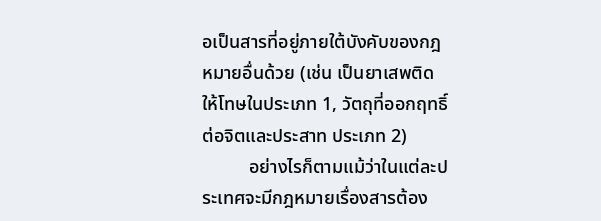อเป็นสารที่อยู่ภายใต้บังคับของกฎหมายอื่นด้วย (เช่น เป็นยาเสพติดให้โทษในประเภท 1, วัตถุที่ออกฤทธิ์ต่อจิตและประสาท ประเภท 2)
          อย่างไรก็ตามแม้ว่าในแต่ละประเทศจะมีกฎหมายเรื่องสารต้อง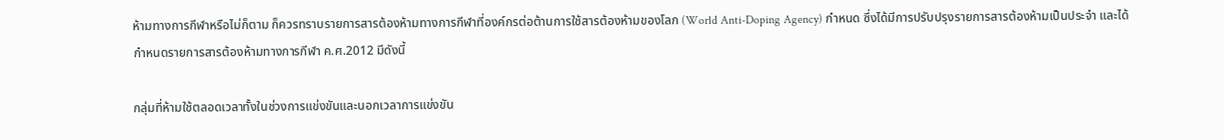ห้ามทางการกีฬาหรือไม่ก็ตาม ก็ควรทราบรายการสารต้องห้ามทางการกีฬาที่องค์กรต่อต้านการใช้สารต้องห้ามของโลก (World Anti-Doping Agency) กำหนด ซึ่งได้มีการปรับปรุงรายการสารต้องห้ามเป็นประจำ และได้กำหนดรายการสารต้องห้ามทางการกีฬา ค.ศ.2012 มีดังนี้

กลุ่มที่ห้ามใช้ตลอดเวลาทั้งในช่วงการแข่งขันและนอกเวลาการแข่งขัน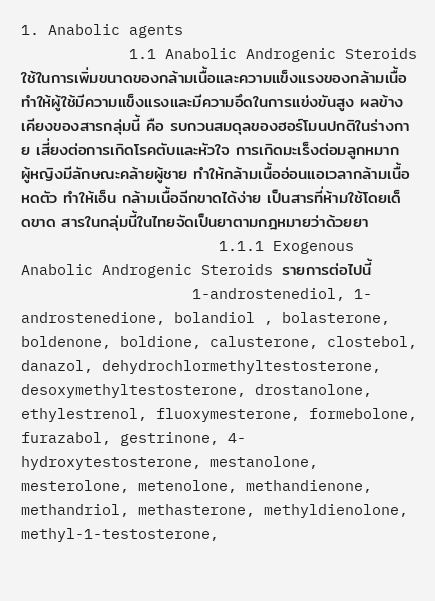1. Anabolic agents
            1.1 Anabolic Androgenic Steroids ใช้ในการเพิ่มขนาดของกล้ามเนื้อและความแข็งแรงของกล้ามเนื้อ ทำให้ผู้ใช้มีความแข็งแรงและมีความอึดในการแข่งขันสูง ผลข้างเคียงของสารกลุ่มนี้ คือ รบกวนสมดุลของฮอร์โมนปกติในร่างกาย เสี่ยงต่อการเกิดโรคตับและหัวใจ การเกิดมะเร็งต่อมลูกหมาก ผู้หญิงมีลักษณะคล้ายผู้ชาย ทำให้กล้ามเนื้ออ่อนแอเวลากล้ามเนื้อหดตัว ทำให้เอ็น กล้ามเนื้อฉีกขาดได้ง่าย เป็นสารที่ห้ามใช้โดยเด็ดขาด สารในกลุ่มนี้ในไทยจัดเป็นยาตามกฎหมายว่าด้วยยา
                      1.1.1 Exogenous Anabolic Androgenic Steroids รายการต่อไปนี้
                   1-androstenediol, 1-androstenedione, bolandiol , bolasterone, boldenone, boldione, calusterone, clostebol, danazol, dehydrochlormethyltestosterone, desoxymethyltestosterone, drostanolone, ethylestrenol, fluoxymesterone, formebolone, furazabol, gestrinone, 4-hydroxytestosterone, mestanolone, mesterolone, metenolone, methandienone, methandriol, methasterone, methyldienolone, methyl-1-testosterone,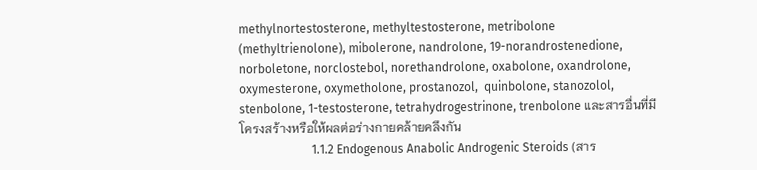methylnortestosterone, methyltestosterone, metribolone (methyltrienolone), mibolerone, nandrolone, 19-norandrostenedione, norboletone, norclostebol, norethandrolone, oxabolone, oxandrolone, oxymesterone, oxymetholone, prostanozol,  quinbolone, stanozolol, stenbolone, 1-testosterone, tetrahydrogestrinone, trenbolone และสารอื่นที่มีโครงสร้างหรือให้ผลต่อร่างกายคล้ายคลึงกัน
                        1.1.2 Endogenous Anabolic Androgenic Steroids (สาร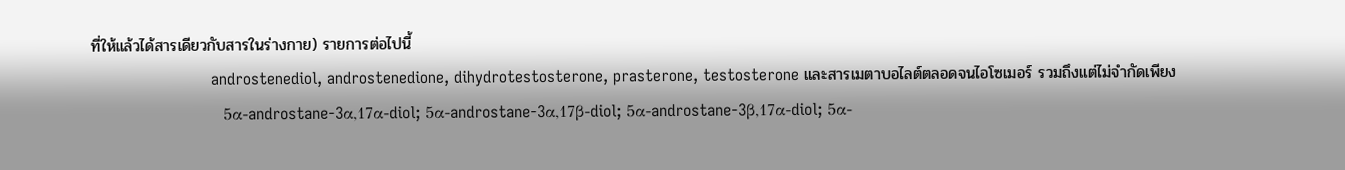ที่ให้แล้วได้สารเดียวกับสารในร่างกาย) รายการต่อไปนี้
                        androstenediol, androstenedione, dihydrotestosterone, prasterone, testosterone และสารเมตาบอไลต์ตลอดจนไอโซเมอร์ รวมถึงแต่ไม่จำกัดเพียง
                      5α-androstane-3α,17α-diol; 5α-androstane-3α,17β-diol; 5α-androstane-3β,17α-diol; 5α-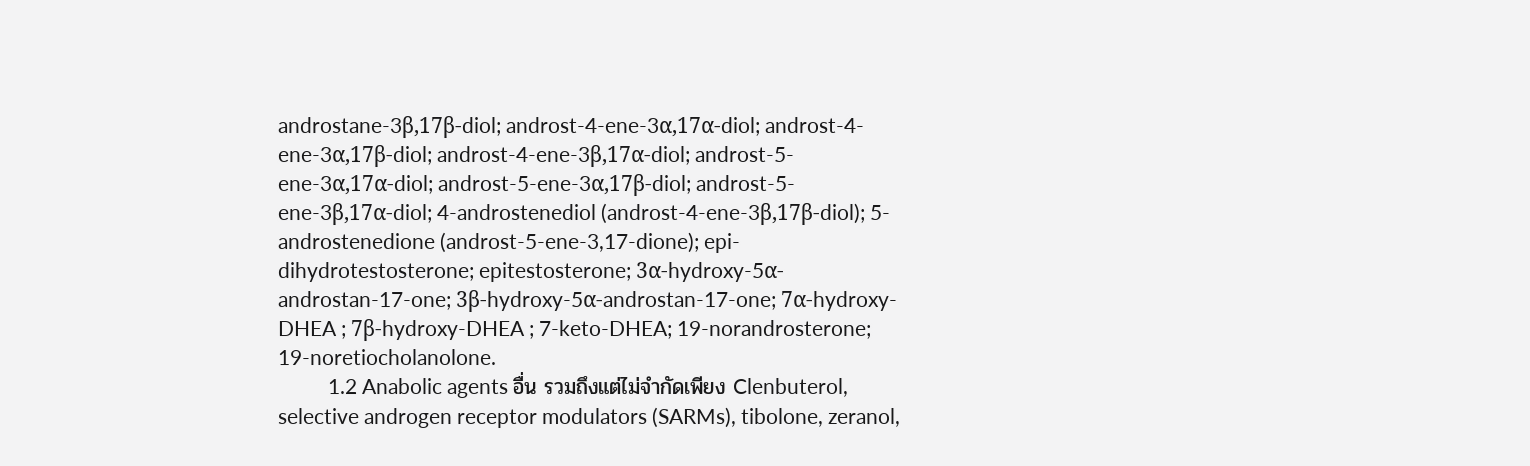androstane-3β,17β-diol; androst-4-ene-3α,17α-diol; androst-4-ene-3α,17β-diol; androst-4-ene-3β,17α-diol; androst-5-ene-3α,17α-diol; androst-5-ene-3α,17β-diol; androst-5-ene-3β,17α-diol; 4-androstenediol (androst-4-ene-3β,17β-diol); 5-androstenedione (androst-5-ene-3,17-dione); epi-dihydrotestosterone; epitestosterone; 3α-hydroxy-5α-androstan-17-one; 3β-hydroxy-5α-androstan-17-one; 7α-hydroxy-DHEA ; 7β-hydroxy-DHEA ; 7-keto-DHEA; 19-norandrosterone; 19-noretiocholanolone.
          1.2 Anabolic agents อื่น รวมถึงแต่ไม่จำกัดเพียง Clenbuterol, selective androgen receptor modulators (SARMs), tibolone, zeranol,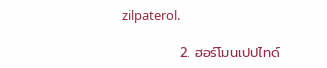zilpaterol.

            2. ฮอร์โมนเปปไทด์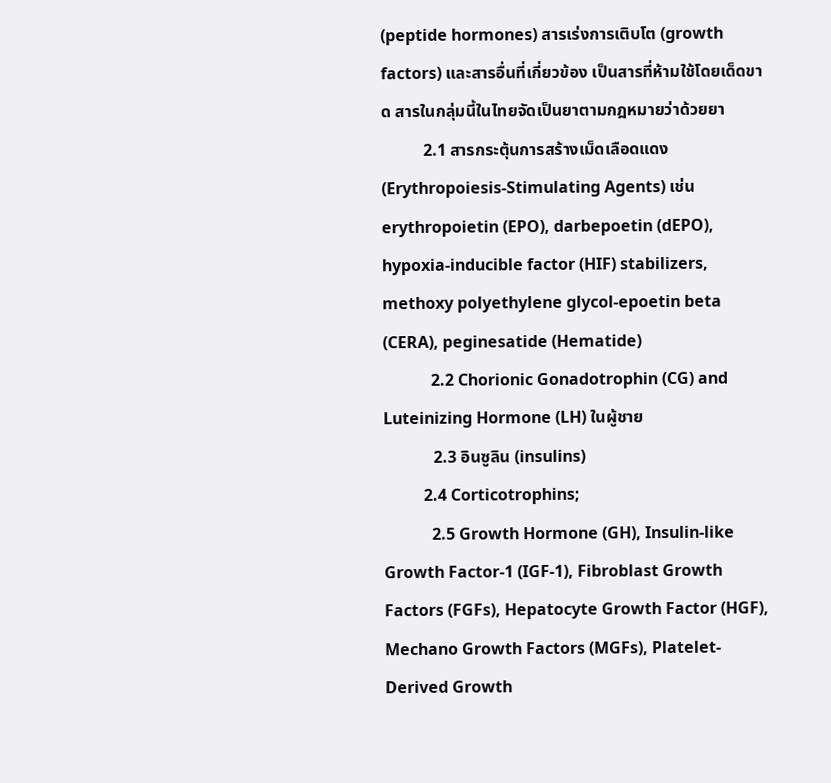(peptide hormones) สารเร่งการเติบโต (growth factors) และสารอื่นที่เกี่ยวข้อง เป็นสารที่ห้ามใช้โดยเด็ดขาด สารในกลุ่มนี้ในไทยจัดเป็นยาตามกฎหมายว่าด้วยยา
          2.1 สารกระตุ้นการสร้างเม็ดเลือดแดง (Erythropoiesis-Stimulating Agents) เช่น erythropoietin (EPO), darbepoetin (dEPO), hypoxia-inducible factor (HIF) stabilizers, methoxy polyethylene glycol-epoetin beta (CERA), peginesatide (Hematide)
            2.2 Chorionic Gonadotrophin (CG) and Luteinizing Hormone (LH) ในผู้ชาย
            2.3 อินซูลิน (insulins)
          2.4 Corticotrophins;
            2.5 Growth Hormone (GH), Insulin-like Growth Factor-1 (IGF-1), Fibroblast Growth Factors (FGFs), Hepatocyte Growth Factor (HGF), Mechano Growth Factors (MGFs), Platelet-Derived Growth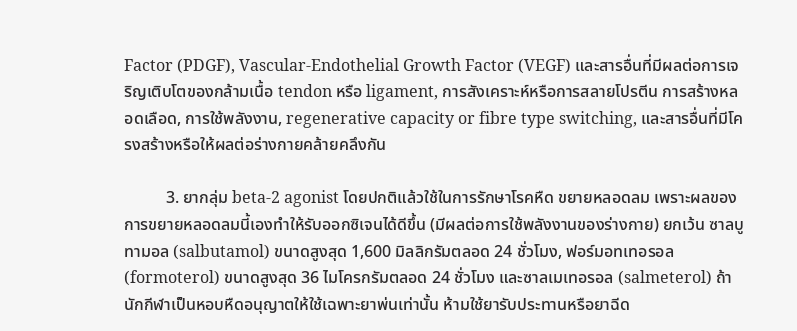Factor (PDGF), Vascular-Endothelial Growth Factor (VEGF) และสารอื่นที่มีผลต่อการเจริญเติบโตของกล้ามเนื้อ tendon หรือ ligament, การสังเคราะห์หรือการสลายโปรตีน การสร้างหลอดเลือด, การใช้พลังงาน, regenerative capacity or fibre type switching, และสารอื่นที่มีโครงสร้างหรือให้ผลต่อร่างกายคล้ายคลึงกัน

          3. ยากลุ่ม beta-2 agonist โดยปกติแล้วใช้ในการรักษาโรคหืด ขยายหลอดลม เพราะผลของการขยายหลอดลมนี้เองทำให้รับออกซิเจนได้ดีขึ้น (มีผลต่อการใช้พลังงานของร่างกาย) ยกเว้น ซาลบูทามอล (salbutamol) ขนาดสูงสุด 1,600 มิลลิกรัมตลอด 24 ชั่วโมง, ฟอร์มอทเทอรอล (formoterol) ขนาดสูงสุด 36 ไมโครกรัมตลอด 24 ชั่วโมง และซาลเมเทอรอล (salmeterol) ถ้านักกีฬาเป็นหอบหืดอนุญาตให้ใช้เฉพาะยาพ่นเท่านั้น ห้ามใช้ยารับประทานหรือยาฉีด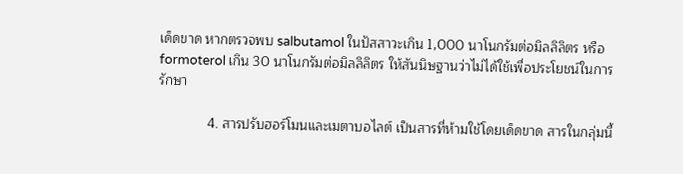เด็ดขาด หากตรวจพบ salbutamol ในปัสสาวะเกิน 1,000 นาโนกรัมต่อมิลลิลิตร หรือ formoterol เกิน 30 นาโนกรัมต่อมิลลิลิตร ให้สันนิษฐานว่าไม่ได้ใช้เพื่อประโยชน์ในการรักษา

             4. สารปรับฮอร์โมนและเมตาบอไลต์ เป็นสารที่ห้ามใช้โดยเด็ดขาด สารในกลุ่มนี้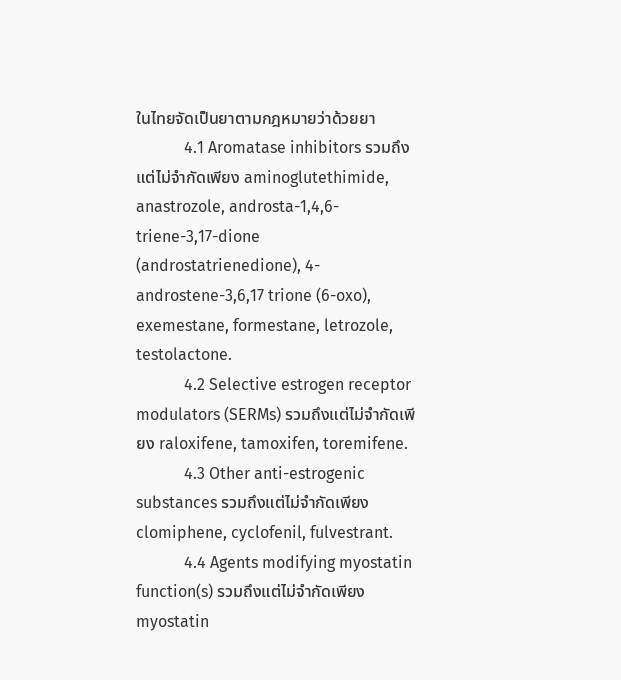ในไทยจัดเป็นยาตามกฎหมายว่าด้วยยา
            4.1 Aromatase inhibitors รวมถึงแต่ไม่จำกัดเพียง aminoglutethimide, anastrozole, androsta-1,4,6-triene-3,17-dione (androstatrienedione), 4-androstene-3,6,17 trione (6-oxo), exemestane, formestane, letrozole, testolactone.
            4.2 Selective estrogen receptor modulators (SERMs) รวมถึงแต่ไม่จำกัดเพียง raloxifene, tamoxifen, toremifene.
            4.3 Other anti-estrogenic substances รวมถึงแต่ไม่จำกัดเพียง clomiphene, cyclofenil, fulvestrant.
            4.4 Agents modifying myostatin function(s) รวมถึงแต่ไม่จำกัดเพียง myostatin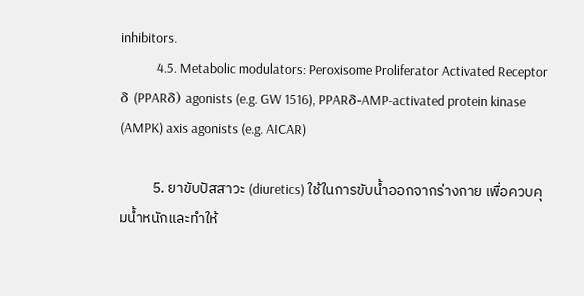inhibitors.
            4.5. Metabolic modulators: Peroxisome Proliferator Activated Receptor δ (PPARδ) agonists (e.g. GW 1516), PPARδ-AMP-activated protein kinase (AMPK) axis agonists (e.g. AICAR)

          5. ยาขับปัสสาวะ (diuretics) ใช้ในการขับน้ำออกจากร่างกาย เพื่อควบคุมน้ำหนักและทำให้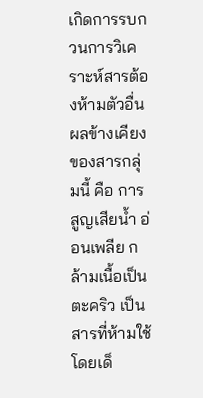เกิดการรบกวนการวิเคราะห์สารต้องห้ามตัวอื่น ผลข้างเคียงของสารกลุ่มนี้ คือ การสูญเสียน้ำ อ่อนเพลีย กล้ามเนื้อเป็นตะคริว เป็นสารที่ห้ามใช้โดยเด็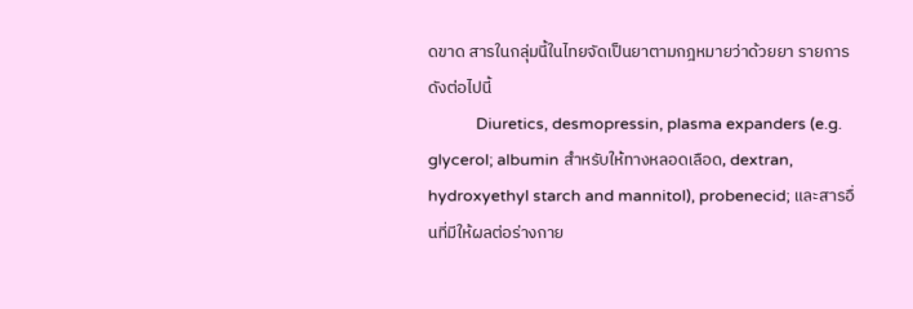ดขาด สารในกลุ่มนี้ในไทยจัดเป็นยาตามกฎหมายว่าด้วยยา รายการดังต่อไปนี้
            Diuretics, desmopressin, plasma expanders (e.g. glycerol; albumin สำหรับให้ทางหลอดเลือด, dextran, hydroxyethyl starch and mannitol), probenecid; และสารอื่นที่มีให้ผลต่อร่างกาย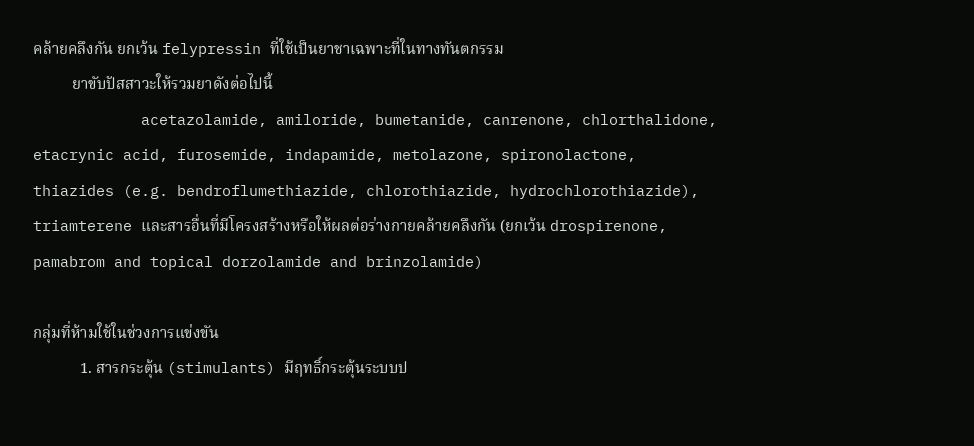คล้ายคลึงกัน ยกเว้น felypressin ที่ใช้เป็นยาชาเฉพาะที่ในทางทันตกรรม
          ยาขับปัสสาวะให้รวมยาดังต่อไปนี้
            acetazolamide, amiloride, bumetanide, canrenone, chlorthalidone, etacrynic acid, furosemide, indapamide, metolazone, spironolactone, thiazides (e.g. bendroflumethiazide, chlorothiazide, hydrochlorothiazide), triamterene และสารอื่นที่มีโครงสร้างหรือให้ผลต่อร่างกายคล้ายคลึงกัน (ยกเว้น drospirenone, pamabrom and topical dorzolamide and brinzolamide)

กลุ่มที่ห้ามใช้ในช่วงการแข่งขัน
            1. สารกระตุ้น (stimulants) มีฤทธิ์กระตุ้นระบบป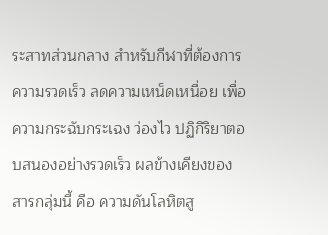ระสาทส่วนกลาง สำหรับกีฬาที่ต้องการความรวดเร็ว ลดความเหน็ดเหนื่อย เพื่อความกระฉับกระเฉง ว่องไว ปฏิกิริยาตอบสนองอย่างรวดเร็ว ผลข้างเคียงของสารกลุ่มนี้ คือ ความดันโลหิตสู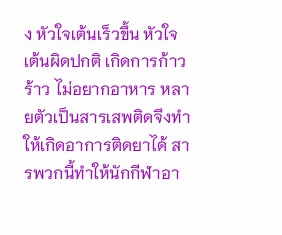ง หัวใจเต้นเร็วขึ้น หัวใจเต้นผิดปกติ เกิดการก้าวร้าว ไม่อยากอาหาร หลายตัวเป็นสารเสพติดจึงทำให้เกิดอาการติดยาได้ สารพวกนี้ทำให้นักกีฬาอา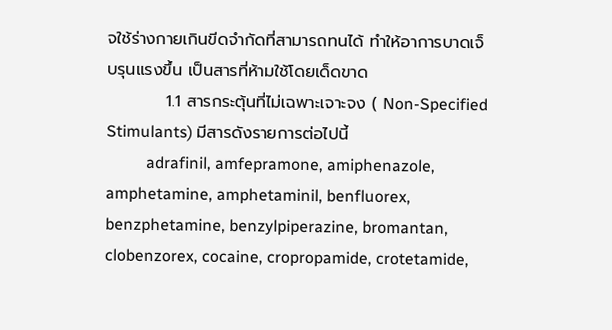จใช้ร่างกายเกินขีดจำกัดที่สามารถทนได้ ทำให้อาการบาดเจ็บรุนแรงขึ้น เป็นสารที่ห้ามใช้โดยเด็ดขาด
          1.1 สารกระตุ้นที่ไม่เฉพาะเจาะจง ( Non-Specified Stimulants) มีสารดังรายการต่อไปนี้
          adrafinil, amfepramone, amiphenazole, amphetamine, amphetaminil, benfluorex, benzphetamine, benzylpiperazine, bromantan, clobenzorex, cocaine, cropropamide, crotetamide,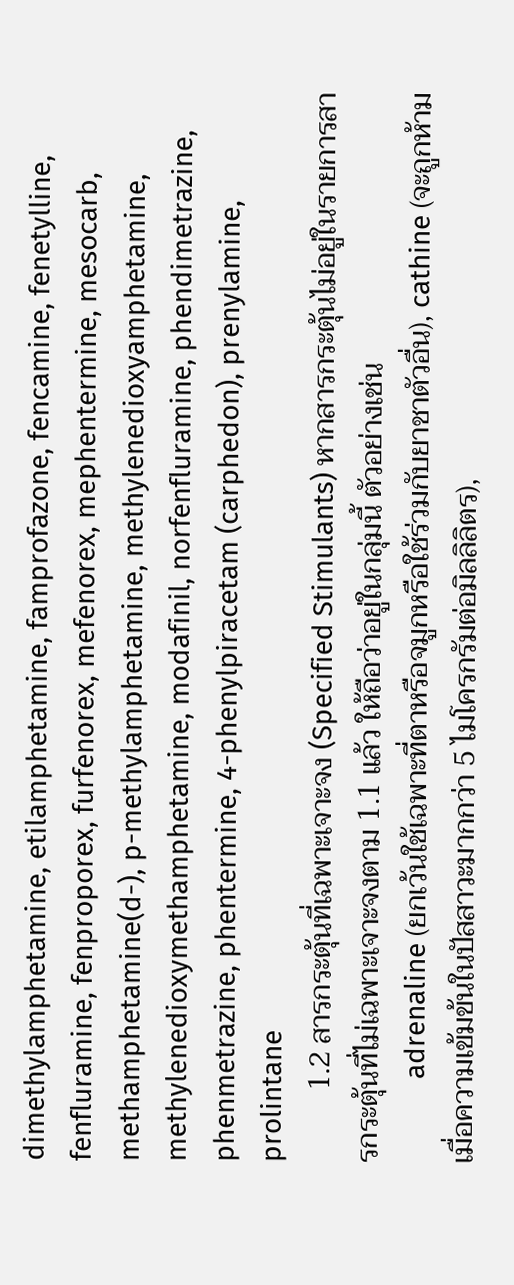dimethylamphetamine, etilamphetamine, famprofazone, fencamine, fenetylline, fenfluramine, fenproporex, furfenorex, mefenorex, mephentermine, mesocarb, methamphetamine(d-), p-methylamphetamine, methylenedioxyamphetamine, methylenedioxymethamphetamine, modafinil, norfenfluramine, phendimetrazine, phenmetrazine, phentermine, 4-phenylpiracetam (carphedon), prenylamine, prolintane
          1.2 สารกระตุ้นที่เฉพาะเจาะจง (Specified Stimulants) หากสารกระตุ้นไม่อยู่ในรายการสารกระตุ้นที่ไม่เฉพาะเจาะจงตาม 1.1 แล้ว ให้ถือว่าอยู่ในกลุ่มนี้ ตัวอย่างเช่น
            adrenaline (ยกเว้นใช้เฉพาะที่ตาหรือจมูกหรือใช้ร่วมกับยาชาตัวอื่น), cathine (จะถูกห้ามเมื่อความเข้มข้นในปัสสาวะมากกว่า 5 ไมโครกรัมต่อมิลลิลิตร),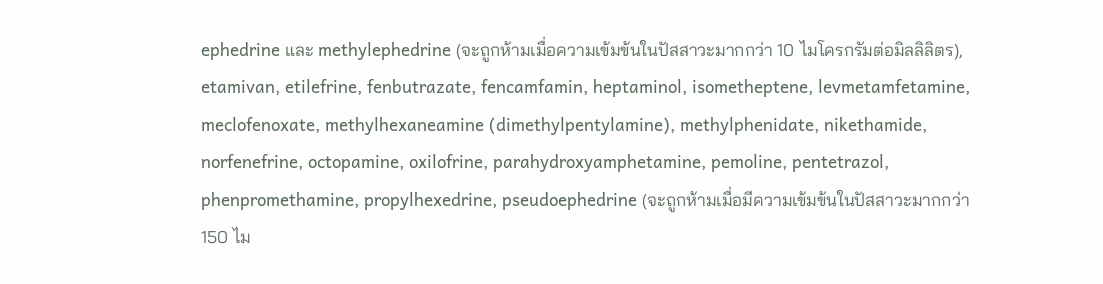ephedrine และ methylephedrine (จะถูกห้ามเมื่อความเข้มข้นในปัสสาวะมากกว่า 10 ไมโครกรัมต่อมิลลิลิตร), etamivan, etilefrine, fenbutrazate, fencamfamin, heptaminol, isometheptene, levmetamfetamine, meclofenoxate, methylhexaneamine (dimethylpentylamine), methylphenidate, nikethamide, norfenefrine, octopamine, oxilofrine, parahydroxyamphetamine, pemoline, pentetrazol, phenpromethamine, propylhexedrine, pseudoephedrine (จะถูกห้ามเมื่อมีความเข้มข้นในปัสสาวะมากกว่า 150 ไม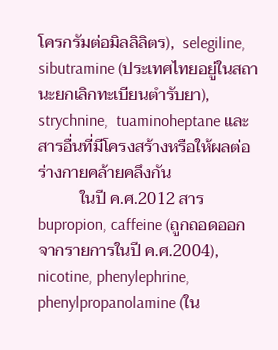โครกรัมต่อมิลลิลิตร),  selegiline, sibutramine (ประเทศไทยอยู่ในสถานะยกเลิกทะเบียนตำรับยา), strychnine,  tuaminoheptane และสารอื่นที่มีโครงสร้างหรือให้ผลต่อร่างกายคล้ายคลึงกัน
          ในปี ค.ศ.2012 สาร bupropion, caffeine (ถูกถอดออกจากรายการในปี ค.ศ.2004), nicotine, phenylephrine, phenylpropanolamine (ใน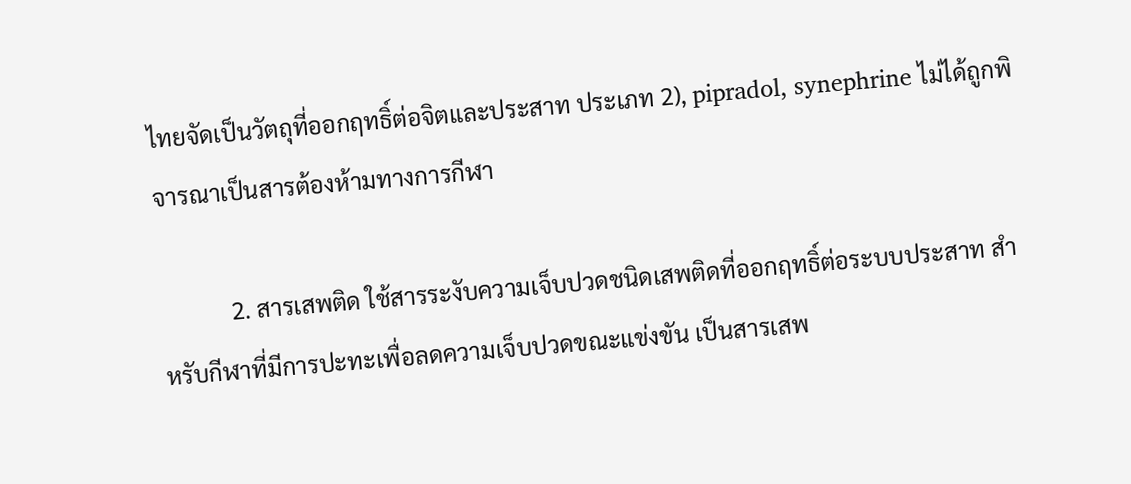ไทยจัดเป็นวัตถุที่ออกฤทธิ์ต่อจิตและประสาท ประเภท 2), pipradol, synephrine ไม่ได้ถูกพิจารณาเป็นสารต้องห้ามทางการกีฬา

            2. สารเสพติด ใช้สารระงับความเจ็บปวดชนิดเสพติดที่ออกฤทธิ์ต่อระบบประสาท สำหรับกีฬาที่มีการปะทะเพื่อลดความเจ็บปวดขณะแข่งขัน เป็นสารเสพ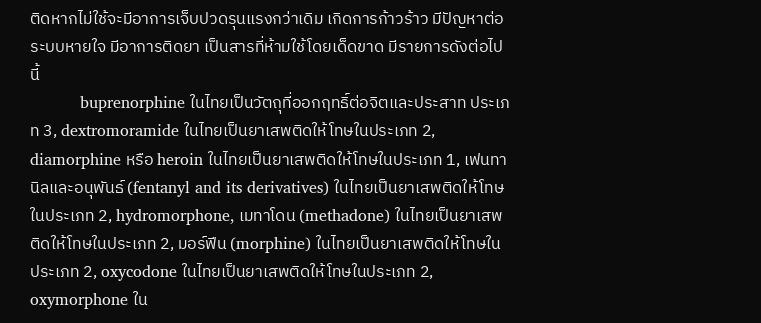ติดหากไม่ใช้จะมีอาการเจ็บปวดรุนแรงกว่าเดิม เกิดการก้าวร้าว มีปัญหาต่อระบบหายใจ มีอาการติดยา เป็นสารที่ห้ามใช้โดยเด็ดขาด มีรายการดังต่อไปนี้
          buprenorphine ในไทยเป็นวัตถุที่ออกฤทธิ์ต่อจิตและประสาท ประเภท 3, dextromoramide ในไทยเป็นยาเสพติดให้โทษในประเภท 2, diamorphine หรือ heroin ในไทยเป็นยาเสพติดให้โทษในประเภท 1, เฟนทานิลและอนุพันธ์ (fentanyl and its derivatives) ในไทยเป็นยาเสพติดให้โทษในประเภท 2, hydromorphone, เมทาโดน (methadone) ในไทยเป็นยาเสพติดให้โทษในประเภท 2, มอร์ฟีน (morphine) ในไทยเป็นยาเสพติดให้โทษในประเภท 2, oxycodone ในไทยเป็นยาเสพติดให้โทษในประเภท 2, oxymorphone ใน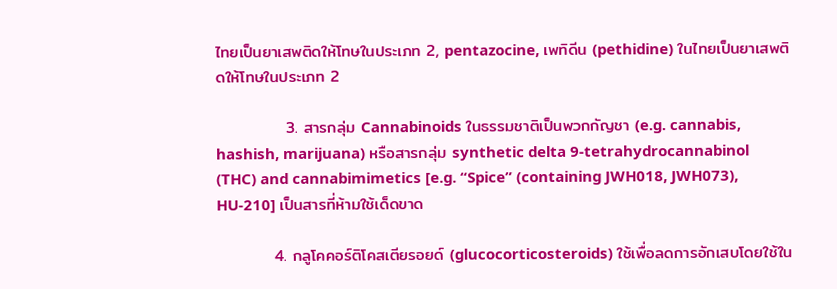ไทยเป็นยาเสพติดให้โทษในประเภท 2, pentazocine, เพทิดีน (pethidine) ในไทยเป็นยาเสพติดให้โทษในประเภท 2

            3. สารกลุ่ม Cannabinoids ในธรรมชาติเป็นพวกกัญชา (e.g. cannabis, hashish, marijuana) หรือสารกลุ่ม synthetic delta 9-tetrahydrocannabinol (THC) and cannabimimetics [e.g. “Spice” (containing JWH018, JWH073), HU-210] เป็นสารที่ห้ามใช้เด็ดขาด

          4. กลูโคคอร์ติโคสเตียรอยด์ (glucocorticosteroids) ใช้เพื่อลดการอักเสบโดยใช้ใน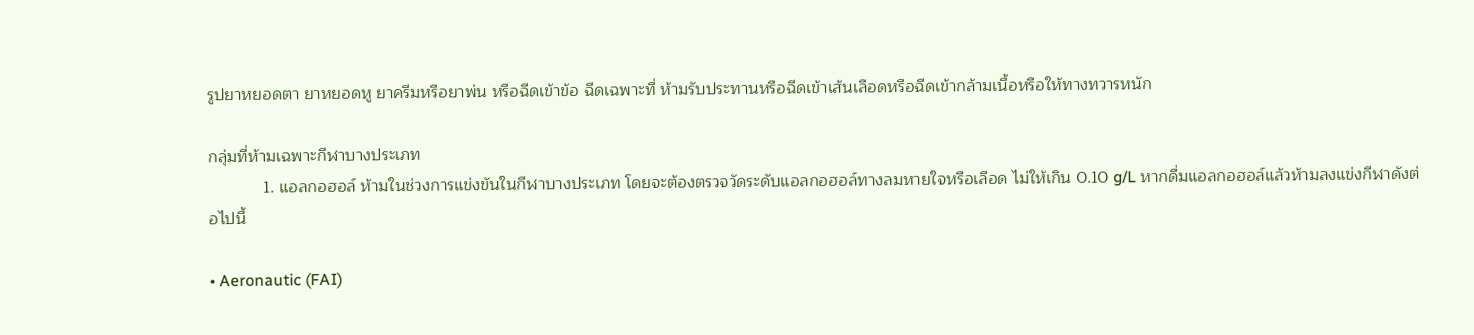รูปยาหยอดตา ยาหยอดหู ยาครีมหรือยาพ่น หรือฉีดเข้าข้อ ฉีดเฉพาะที่ ห้ามรับประทานหรือฉีดเข้าเส้นเลือดหรือฉีดเข้ากล้ามเนื้อหรือให้ทางทวารหนัก

กลุ่มที่ห้ามเฉพาะกีฬาบางประเภท
            1. แอลกอฮอล์ ห้ามในช่วงการแข่งขันในกีฬาบางประเภท โดยจะต้องตรวจวัดระดับแอลกอฮอล์ทางลมหายใจหรือเลือด ไม่ให้เกิน 0.10 g/L หากดื่มแอลกอฮอล์แล้วห้ามลงแข่งกีฬาดังต่อไปนี้

• Aeronautic (FAI)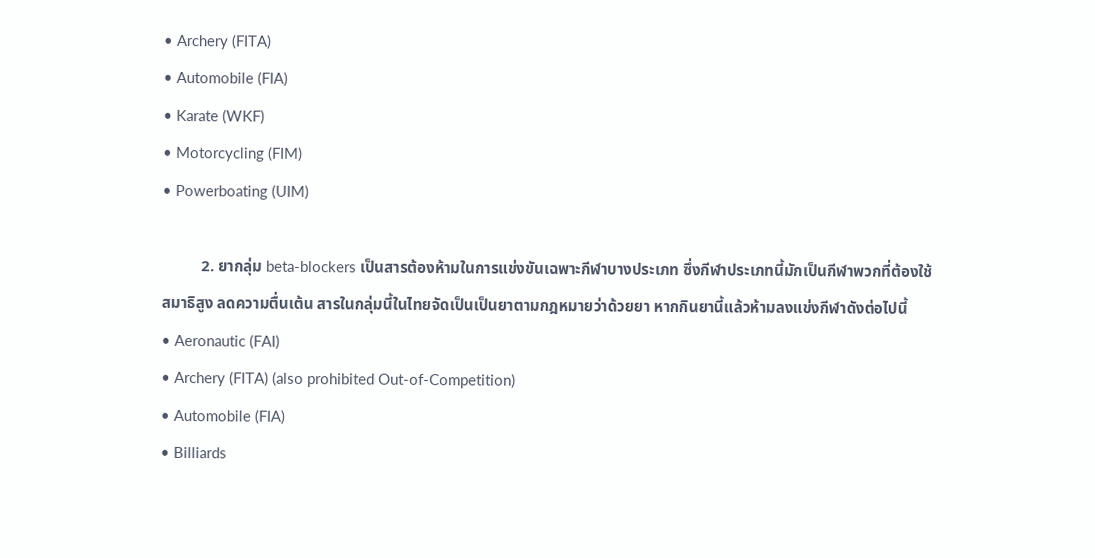• Archery (FITA)
• Automobile (FIA)
• Karate (WKF)
• Motorcycling (FIM)
• Powerboating (UIM)

          2. ยากลุ่ม beta-blockers เป็นสารต้องห้ามในการแข่งขันเฉพาะกีฬาบางประเภท ซึ่งกีฬาประเภทนี้มักเป็นกีฬาพวกที่ต้องใช้สมาธิสูง ลดความตื่นเต้น สารในกลุ่มนี้ในไทยจัดเป็นเป็นยาตามกฎหมายว่าด้วยยา หากกินยานี้แล้วห้ามลงแข่งกีฬาดังต่อไปนี้
• Aeronautic (FAI)
• Archery (FITA) (also prohibited Out-of-Competition)
• Automobile (FIA)
• Billiards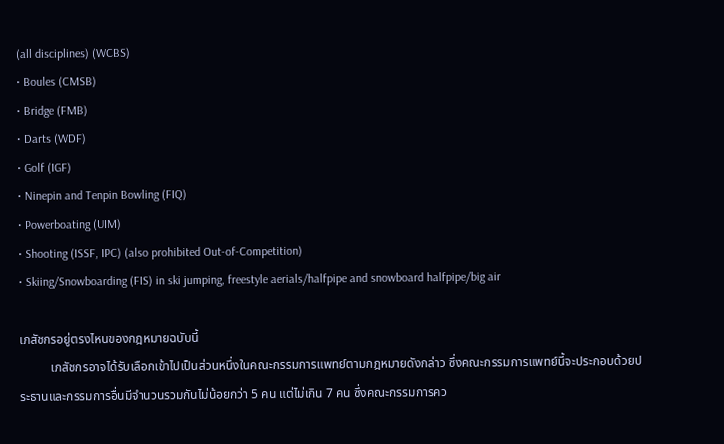(all disciplines) (WCBS)
• Boules (CMSB)
• Bridge (FMB)
• Darts (WDF)
• Golf (IGF)
• Ninepin and Tenpin Bowling (FIQ)
• Powerboating (UIM)
• Shooting (ISSF, IPC) (also prohibited Out-of-Competition)
• Skiing/Snowboarding (FIS) in ski jumping, freestyle aerials/halfpipe and snowboard halfpipe/big air

เภสัชกรอยู่ตรงไหนของกฎหมายฉบับนี้
          เภสัชกรอาจได้รับเลือกเข้าไปเป็นส่วนหนึ่งในคณะกรรมการแพทย์ตามกฎหมายดังกล่าว ซึ่งคณะกรรมการแพทย์นี้จะประกอบด้วยประธานและกรรมการอื่นมีจำนวนรวมกันไม่น้อยกว่า 5 คน แต่ไม่เกิน 7 คน ซึ่งคณะกรรมการคว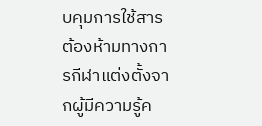บคุมการใช้สารต้องห้ามทางการกีฬาแต่งตั้งจากผู้มีความรู้ค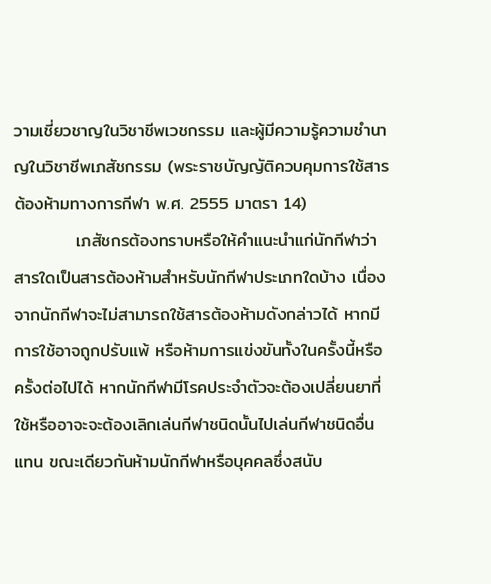วามเชี่ยวชาญในวิชาชีพเวชกรรม และผู้มีความรู้ความชำนาญในวิชาชีพเภสัชกรรม (พระราชบัญญัติควบคุมการใช้สารต้องห้ามทางการกีฬา พ.ศ. 2555 มาตรา 14)
          เภสัชกรต้องทราบหรือให้คำแนะนำแก่นักกีฬาว่าสารใดเป็นสารต้องห้ามสำหรับนักกีฬาประเภทใดบ้าง เนื่องจากนักกีฬาจะไม่สามารถใช้สารต้องห้ามดังกล่าวได้ หากมีการใช้อาจถูกปรับแพ้ หรือห้ามการแข่งขันทั้งในครั้งนี้หรือครั้งต่อไปได้ หากนักกีฬามีโรคประจำตัวจะต้องเปลี่ยนยาที่ใช้หรืออาจะจะต้องเลิกเล่นกีฬาชนิดนั้นไปเล่นกีฬาชนิดอื่นแทน ขณะเดียวกันห้ามนักกีฬาหรือบุคคลซึ่งสนับ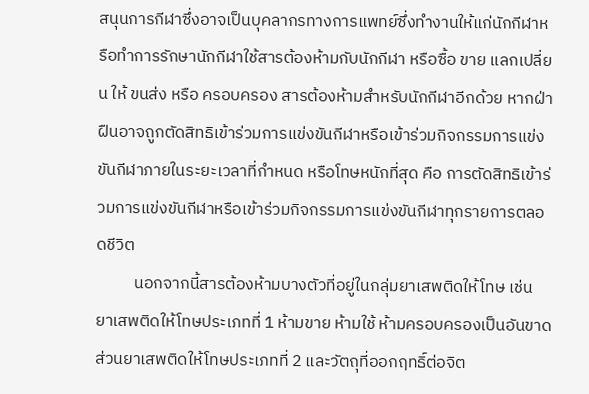สนุนการกีฬาซึ่งอาจเป็นบุคลากรทางการแพทย์ซึ่งทำงานให้แก่นักกีฬาหรือทำการรักษานักกีฬาใช้สารต้องห้ามกับนักกีฬา หรือซื้อ ขาย แลกเปลี่ยน ให้ ขนส่ง หรือ ครอบครอง สารต้องห้ามสำหรับนักกีฬาอีกด้วย หากฝ่าฝืนอาจถูกตัดสิทธิเข้าร่วมการแข่งขันกีฬาหรือเข้าร่วมกิจกรรมการแข่งขันกีฬาภายในระยะเวลาที่กำหนด หรือโทษหนักที่สุด คือ การตัดสิทธิเข้าร่วมการแข่งขันกีฬาหรือเข้าร่วมกิจกรรมการแข่งขันกีฬาทุกรายการตลอดชีวิต
          นอกจากนี้สารต้องห้ามบางตัวที่อยู่ในกลุ่มยาเสพติดให้โทษ เช่น ยาเสพติดให้โทษประเภทที่ 1 ห้ามขาย ห้ามใช้ ห้ามครอบครองเป็นอันขาด ส่วนยาเสพติดให้โทษประเภทที่ 2 และวัตถุที่ออกฤทธิ์ต่อจิต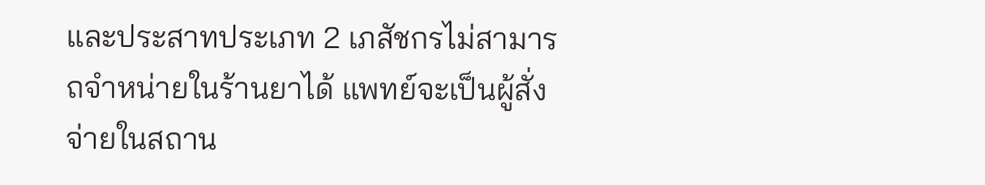และประสาทประเภท 2 เภสัชกรไม่สามารถจำหน่ายในร้านยาได้ แพทย์จะเป็นผู้สั่งจ่ายในสถาน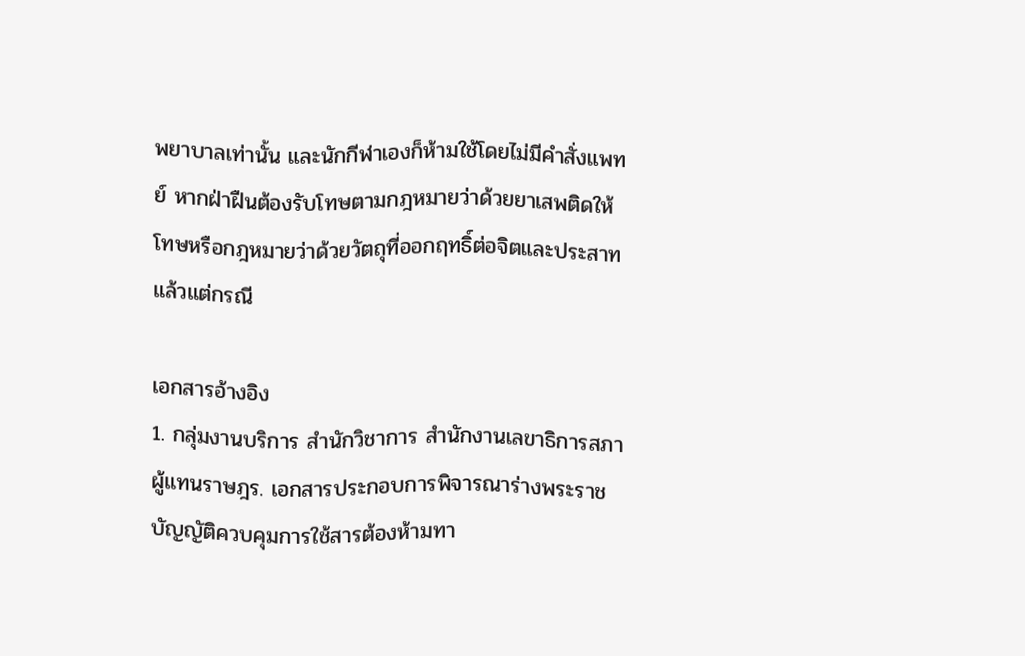พยาบาลเท่านั้น และนักกีฬาเองก็ห้ามใช้โดยไม่มีคำสั่งแพทย์ หากฝ่าฝืนต้องรับโทษตามกฎหมายว่าด้วยยาเสพติดให้โทษหรือกฎหมายว่าด้วยวัตถุที่ออกฤทธิ์ต่อจิตและประสาท แล้วแต่กรณี

เอกสารอ้างอิง
1. กลุ่มงานบริการ สำนักวิชาการ สำนักงานเลขาธิการสภาผู้แทนราษฎร. เอกสารประกอบการพิจารณาร่างพระราชบัญญัติควบคุมการใช้สารต้องห้ามทา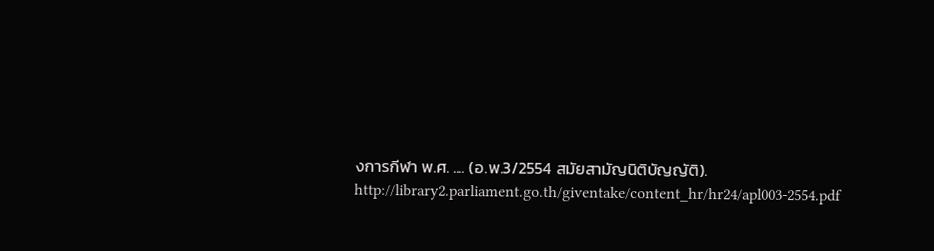งการกีฬา พ.ศ. .... (อ.พ.3/2554 สมัยสามัญนิติบัญญัติ). http://library2.parliament.go.th/giventake/content_hr/hr24/apl003-2554.pdf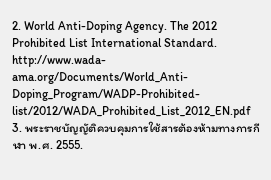2. World Anti-Doping Agency. The 2012 Prohibited List International Standard. http://www.wada-ama.org/Documents/World_Anti-Doping_Program/WADP-Prohibited-list/2012/WADA_Prohibited_List_2012_EN.pdf
3. พระราชบัญญัติควบคุมการใช้สารต้องห้ามทางการกีฬา พ.ศ. 2555.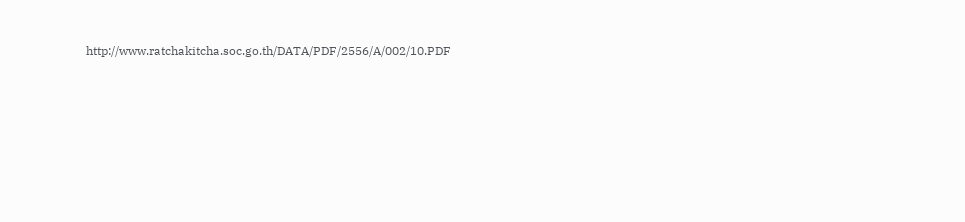http://www.ratchakitcha.soc.go.th/DATA/PDF/2556/A/002/10.PDF